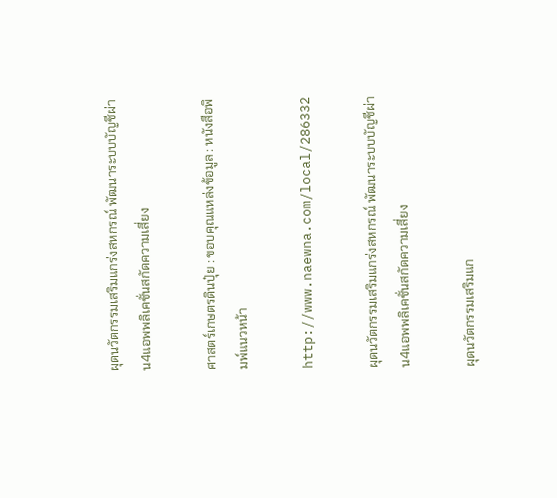ผุดนวัตกรรมเสริมแกร่งสหกรณ์ พัฒนาระบบบัญชีผ่าน4แอพพลิเคชั่นสกัดความเสี่ยง

ศาสตร์เกษตรดินปุ๋ย : ขอบคุณแหล่งข้อมูล : หนังสือพิมพ์แนวหน้า

http://www.naewna.com/local/286332

ผุดนวัตกรรมเสริมแกร่งสหกรณ์ พัฒนาระบบบัญชีผ่าน4แอพพลิเคชั่นสกัดความเสี่ยง

ผุดนวัตกรรมเสริมแก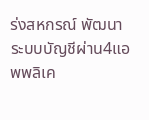ร่งสหกรณ์ พัฒนาระบบบัญชีผ่าน4แอพพลิเค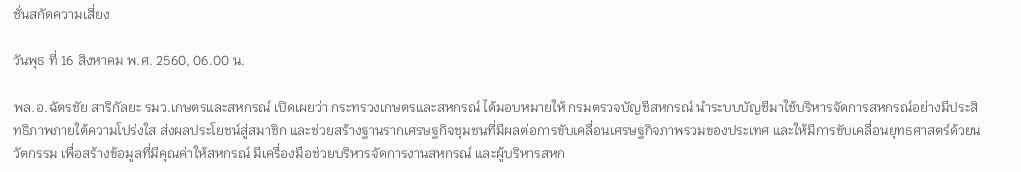ชั่นสกัดความเสี่ยง

วันพุธ ที่ 16 สิงหาคม พ.ศ. 2560, 06.00 น.

พล.อ.ฉัตรชัย สาริกัลยะ รมว.เกษตรและสหกรณ์ เปิดเผยว่า กระทรวงเกษตรและสหกรณ์ ได้มอบหมายให้ กรมตรวจบัญชีสหกรณ์ นำระบบบัญชีมาใช้บริหารจัดการสหกรณ์อย่างมีประสิทธิภาพภายใต้ความโปร่งใส ส่งผลประโยชน์สู่สมาชิก และช่วยสร้างฐานรากเศรษฐกิจชุมชนที่มีผลต่อการขับเคลื่อนเศรษฐกิจภาพรวมของประเทศ และให้มีการขับเคลื่อนยุทธศาสตร์ด้วยนวัตกรรม เพื่อสร้างข้อมูลที่มีคุณค่าให้สหกรณ์ มีเครื่องมือช่วยบริหารจัดการงานสหกรณ์ และผู้บริหารสหก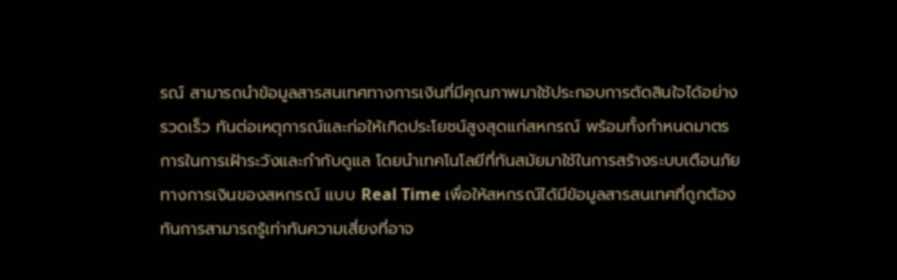รณ์ สามารถนำข้อมูลสารสนเทศทางการเงินที่มีคุณภาพมาใช้ประกอบการตัดสินใจได้อย่างรวดเร็ว ทันต่อเหตุการณ์และก่อให้เกิดประโยชน์สูงสุดแก่สหกรณ์ พร้อมทั้งกำหนดมาตรการในการเฝ้าระวังและกำกับดูแล โดยนำเทคโนโลยีที่ทันสมัยมาใช้ในการสร้างระบบเตือนภัยทางการเงินของสหกรณ์ แบบ Real Time เพื่อให้สหกรณ์ได้มีข้อมูลสารสนเทศที่ถูกต้องทันการสามารถรู้เท่าทันความเสี่ยงที่อาจ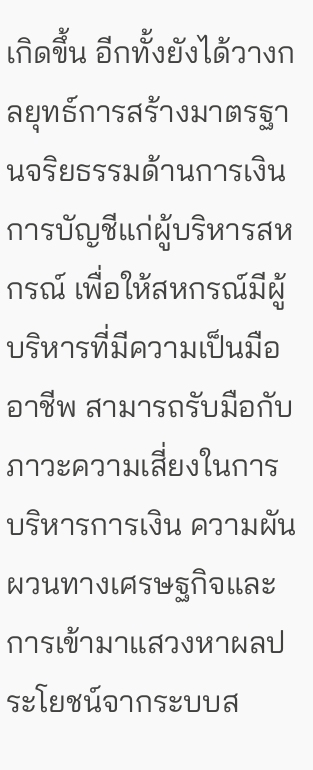เกิดขึ้น อีกทั้งยังได้วางกลยุทธ์การสร้างมาตรฐานจริยธรรมด้านการเงินการบัญชีแก่ผู้บริหารสหกรณ์ เพื่อให้สหกรณ์มีผู้บริหารที่มีความเป็นมืออาชีพ สามารถรับมือกับภาวะความเสี่ยงในการบริหารการเงิน ความผันผวนทางเศรษฐกิจและการเข้ามาแสวงหาผลประโยชน์จากระบบส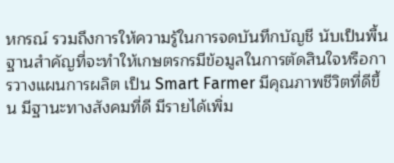หกรณ์ รวมถึงการให้ความรู้ในการจดบันทึกบัญชี นับเป็นพื้นฐานสำคัญที่จะทำให้เกษตรกรมีข้อมูลในการตัดสินใจหรือการวางแผนการผลิต เป็น Smart Farmer มีคุณภาพชีวิตที่ดีขึ้น มีฐานะทางสังคมที่ดี มีรายได้เพิ่ม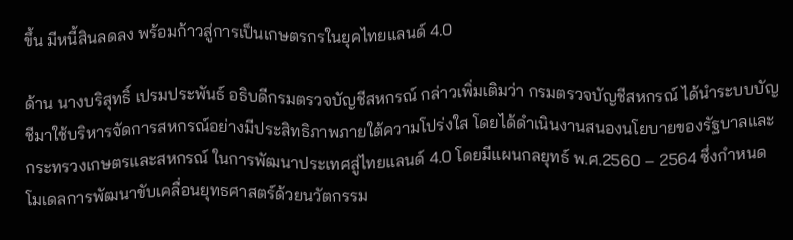ขึ้น มีหนี้สินลดลง พร้อมก้าวสู่การเป็นเกษตรกรในยุคไทยแลนด์ 4.0

ด้าน นางบริสุทธิ์ เปรมประพันธ์ อธิบดีกรมตรวจบัญชีสหกรณ์ กล่าวเพิ่มเติมว่า กรมตรวจบัญชีสหกรณ์ ได้นำระบบบัญชีมาใช้บริหารจัดการสหกรณ์อย่างมีประสิทธิภาพภายใต้ความโปร่งใส โดยได้ดำเนินงานสนองนโยบายของรัฐบาลและกระทรวงเกษตรและสหกรณ์ ในการพัฒนาประเทศสู่ไทยแลนด์ 4.0 โดยมีแผนกลยุทธ์ พ.ศ.2560 – 2564 ซึ่งกำหนดโมเดลการพัฒนาขับเคลื่อนยุทธศาสตร์ด้วยนวัตกรรม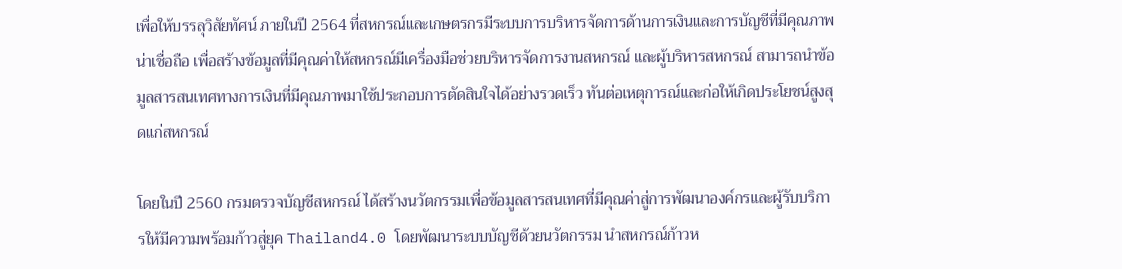เพื่อให้บรรลุวิสัยทัศน์ ภายในปี 2564 ที่สหกรณ์และเกษตรกรมีระบบการบริหารจัดการด้านการเงินและการบัญชีที่มีคุณภาพ น่าเชื่อถือ เพื่อสร้างข้อมูลที่มีคุณค่าให้สหกรณ์มีเครื่องมือช่วยบริหารจัดการงานสหกรณ์ และผู้บริหารสหกรณ์ สามารถนำข้อมูลสารสนเทศทางการเงินที่มีคุณภาพมาใช้ประกอบการตัดสินใจได้อย่างรวดเร็ว ทันต่อเหตุการณ์และก่อให้เกิดประโยชน์สูงสุดแก่สหกรณ์

โดยในปี 2560 กรมตรวจบัญชีสหกรณ์ ได้สร้างนวัตกรรมเพื่อข้อมูลสารสนเทศที่มีคุณค่าสู่การพัฒนาองค์กรและผู้รับบริการให้มีความพร้อมก้าวสู่ยุค Thailand4.0 โดยพัฒนาระบบบัญชีด้วยนวัตกรรม นำสหกรณ์ก้าวห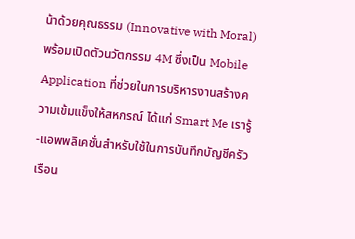น้าด้วยคุณธรรม (Innovative with Moral) พร้อมเปิดตัวนวัตกรรม 4M ซึ่งเป็น Mobile Application ที่ช่วยในการบริหารงานสร้างความเข้มแข็งให้สหกรณ์ ได้แก่ Smart Me เรารู้-แอพพลิเคชั่นสำหรับใช้ในการบันทึกบัญชีครัวเรือน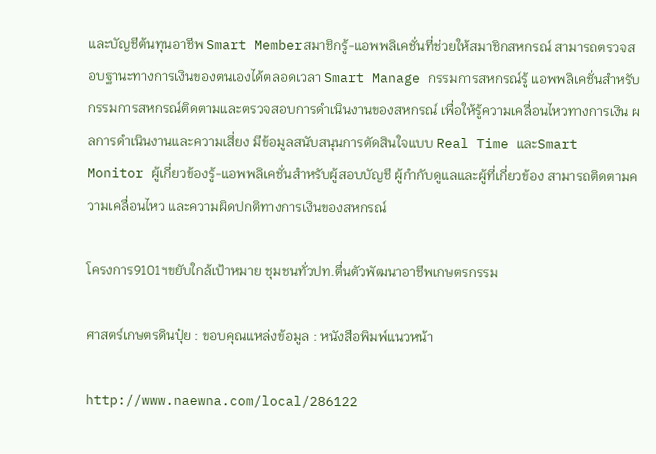และบัญชีต้นทุนอาชีพ Smart Memberสมาชิกรู้-แอพพลิเคชั่นที่ช่วยให้สมาชิกสหกรณ์ สามารถตรวจสอบฐานะทางการเงินของตนเองได้ตลอดเวลา Smart Manage กรรมการสหกรณ์รู้ แอพพลิเคชั่นสำหรับกรรมการสหกรณ์ติดตามและตรวจสอบการดำเนินงานของสหกรณ์ เพื่อให้รู้ความเคลื่อนไหวทางการเงิน ผลการดำเนินงานและความเสี่ยง มีข้อมูลสนับสนุนการตัดสินใจแบบ Real Time และSmart Monitor ผู้เกี่ยวข้องรู้-แอพพลิเคชั่นสำหรับผู้สอบบัญชี ผู้กำกับดูแลและผู้ที่เกี่ยวข้อง สามารถติดตามความเคลื่อนไหว และความผิดปกติทางการเงินของสหกรณ์

โครงการ9101ฯขยับใกล้เป้าหมาย ชุมชนทั่วปท.ตื่นตัวพัฒนาอาชีพเกษตรกรรม

ศาสตร์เกษตรดินปุ๋ย : ขอบคุณแหล่งข้อมูล : หนังสือพิมพ์แนวหน้า

http://www.naewna.com/local/286122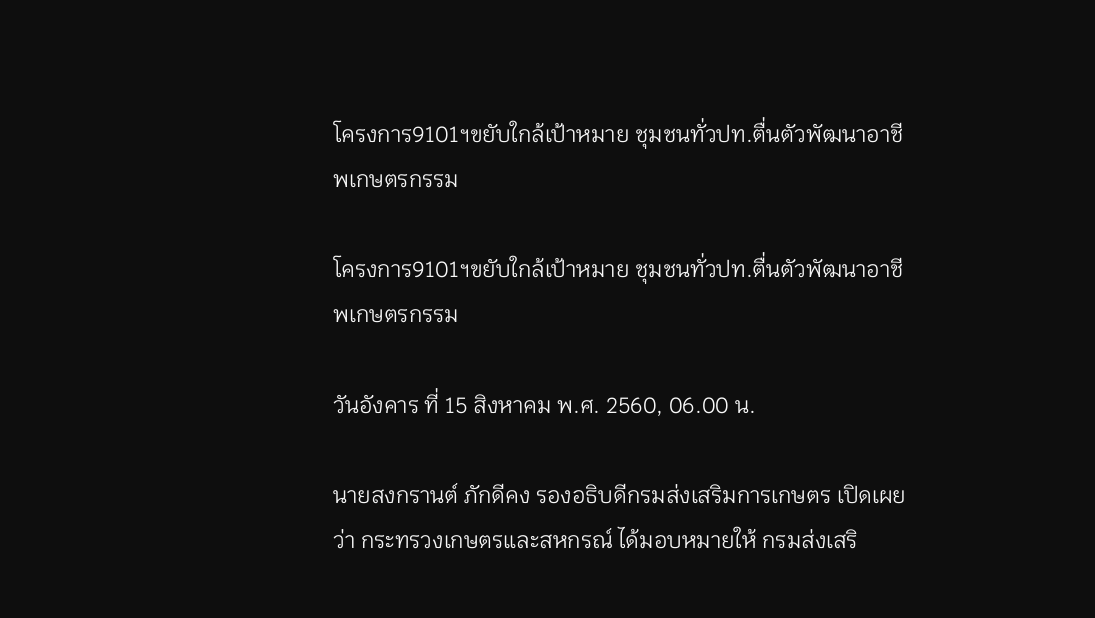โครงการ9101ฯขยับใกล้เป้าหมาย ชุมชนทั่วปท.ตื่นตัวพัฒนาอาชีพเกษตรกรรม

โครงการ9101ฯขยับใกล้เป้าหมาย ชุมชนทั่วปท.ตื่นตัวพัฒนาอาชีพเกษตรกรรม

วันอังคาร ที่ 15 สิงหาคม พ.ศ. 2560, 06.00 น.

นายสงกรานต์ ภักดีคง รองอธิบดีกรมส่งเสริมการเกษตร เปิดเผยว่า กระทรวงเกษตรและสหกรณ์ ได้มอบหมายให้ กรมส่งเสริ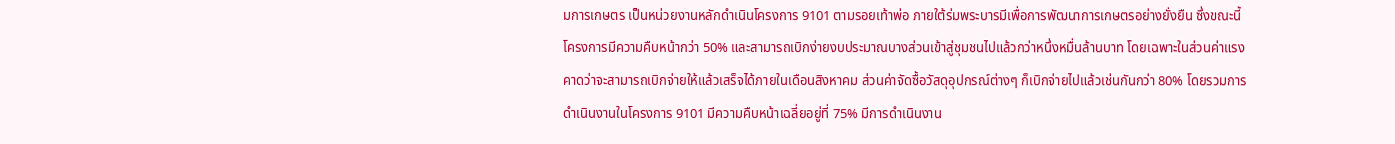มการเกษตร เป็นหน่วยงานหลักดำเนินโครงการ 9101 ตามรอยเท้าพ่อ ภายใต้ร่มพระบารมีเพื่อการพัฒนาการเกษตรอย่างยั่งยืน ซึ่งขณะนี้โครงการมีความคืบหน้ากว่า 50% และสามารถเบิกง่ายงบประมาณบางส่วนเข้าสู่ชุมชนไปแล้วกว่าหนึ่งหมื่นล้านบาท โดยเฉพาะในส่วนค่าแรงคาดว่าจะสามารถเบิกจ่ายให้แล้วเสร็จได้ภายในเดือนสิงหาคม ส่วนค่าจัดซื้อวัสดุอุปกรณ์ต่างๆ ก็เบิกจ่ายไปแล้วเช่นกันกว่า 80% โดยรวมการดำเนินงานในโครงการ 9101 มีความคืบหน้าเฉลี่ยอยู่ที่ 75% มีการดำเนินงาน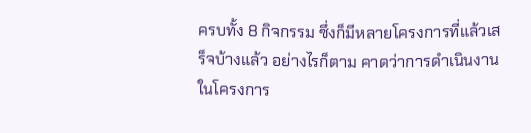ครบทั้ง 8 กิจกรรม ซึ่งก็มีหลายโครงการที่แล้วเสร็จบ้างแล้ว อย่างไรก็ตาม คาดว่าการดำเนินงานในโครงการ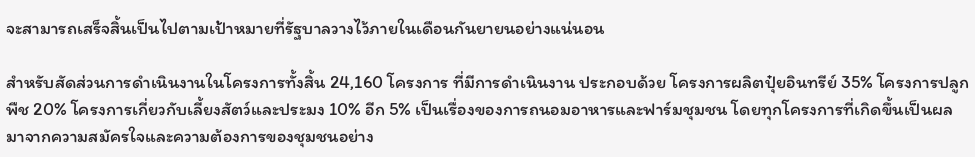จะสามารถเสร็จสิ้นเป็นไปตามเป้าหมายที่รัฐบาลวางไว้ภายในเดือนกันยายนอย่างแน่นอน

สำหรับสัดส่วนการดำเนินงานในโครงการทั้งสิ้น 24,160 โครงการ ที่มีการดำเนินงาน ประกอบด้วย โครงการผลิตปุ๋ยอินทรีย์ 35% โครงการปลูกพืช 20% โครงการเกี่ยวกับเลี้ยงสัตว์และประมง 10% อีก 5% เป็นเรื่องของการถนอมอาหารและฟาร์มชุมชน โดยทุกโครงการที่เกิดขึ้นเป็นผลมาจากความสมัครใจและความต้องการของชุมชนอย่าง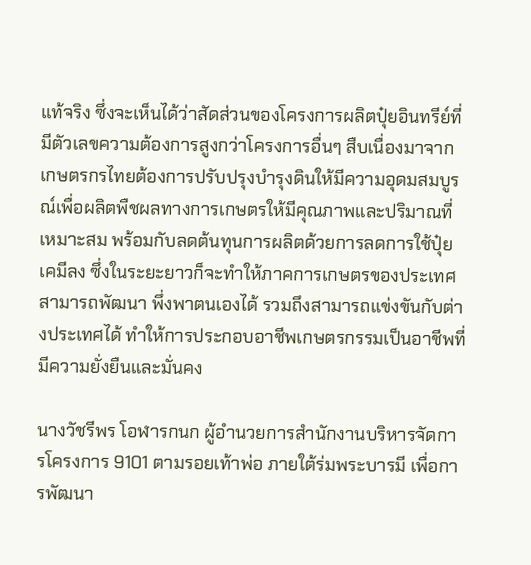แท้จริง ซึ่งจะเห็นได้ว่าสัดส่วนของโครงการผลิตปุ๋ยอินทรีย์ที่มีตัวเลขความต้องการสูงกว่าโครงการอื่นๆ สืบเนื่องมาจากเกษตรกรไทยต้องการปรับปรุงบำรุงดินให้มีความอุดมสมบูรณ์เพื่อผลิตพืชผลทางการเกษตรให้มีคุณภาพและปริมาณที่เหมาะสม พร้อมกับลดต้นทุนการผลิตด้วยการลดการใช้ปุ๋ยเคมีลง ซึ่งในระยะยาวก็จะทำให้ภาคการเกษตรของประเทศสามารถพัฒนา พึ่งพาตนเองได้ รวมถึงสามารถแข่งขันกับต่างประเทศได้ ทำให้การประกอบอาชีพเกษตรกรรมเป็นอาชีพที่มีความยั่งยืนและมั่นคง

นางวัชรีพร โอฬารกนก ผู้อำนวยการสำนักงานบริหารจัดการโครงการ 9101 ตามรอยเท้าพ่อ ภายใต้ร่มพระบารมี เพื่อการพัฒนา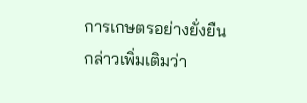การเกษตรอย่างยั่งยืน กล่าวเพิ่มเติมว่า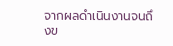จากผลดำเนินงานจนถึงข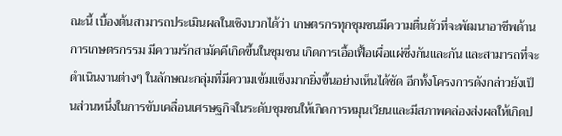ณะนี้ เบื้องต้นสามารถประเมินผลในเชิงบวกได้ว่า เกษตรกรทุกชุมชนมีความตื่นตัวที่จะพัฒนาอาชีพด้านการเกษตรกรรม มีความรักสามัคคีเกิดขึ้นในชุมชน เกิดการเอื้อเฟื้อเผื่อแผ่ซึ่งกันและกัน และสามารถที่จะดำเนินงานต่างๆ ในลักษณะกลุ่มที่มีความเข้มแข็งมากยิ่งขึ้นอย่างเห็นได้ชัด อีกทั้งโครงการดังกล่าวยังเป็นส่วนหนึ่งในการขับเคลื่อนเศรษฐกิจในระดับชุมชนให้เกิดการหมุนเวียนและมีสภาพคล่องส่งผลให้เกิดป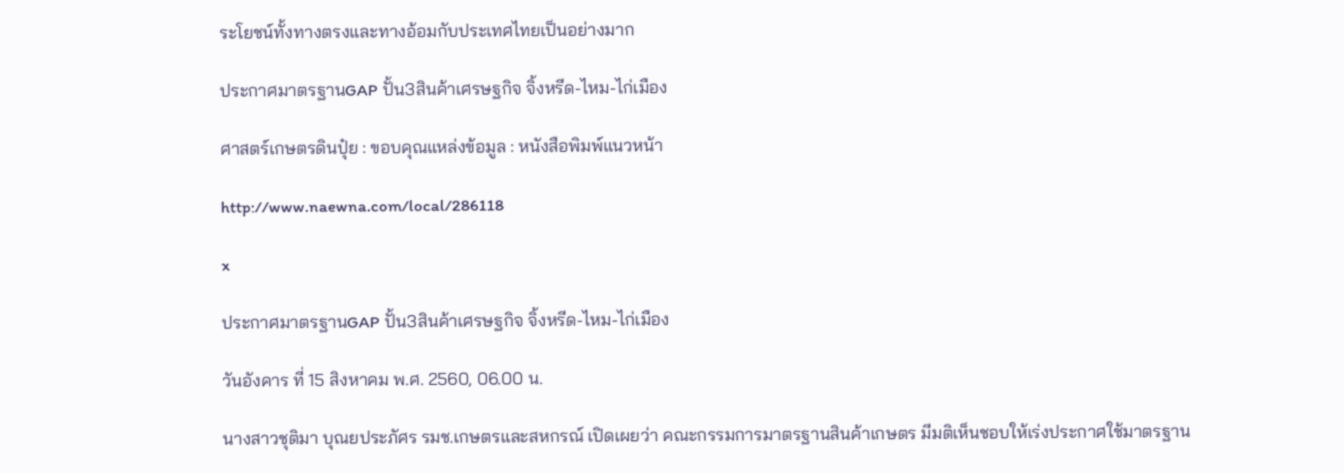ระโยชน์ทั้งทางตรงและทางอ้อมกับประเทศไทยเป็นอย่างมาก

ประกาศมาตรฐานGAP ปั้น3สินค้าเศรษฐกิจ จิ้งหรีด-ไหม-ไก่เมือง

ศาสตร์เกษตรดินปุ๋ย : ขอบคุณแหล่งข้อมูล : หนังสือพิมพ์แนวหน้า

http://www.naewna.com/local/286118

x

ประกาศมาตรฐานGAP ปั้น3สินค้าเศรษฐกิจ จิ้งหรีด-ไหม-ไก่เมือง

วันอังคาร ที่ 15 สิงหาคม พ.ศ. 2560, 06.00 น.

นางสาวชุติมา บุณยประภัศร รมช.เกษตรและสหกรณ์ เปิดเผยว่า คณะกรรมการมาตรฐานสินค้าเกษตร มีมติเห็นชอบให้เร่งประกาศใช้มาตรฐาน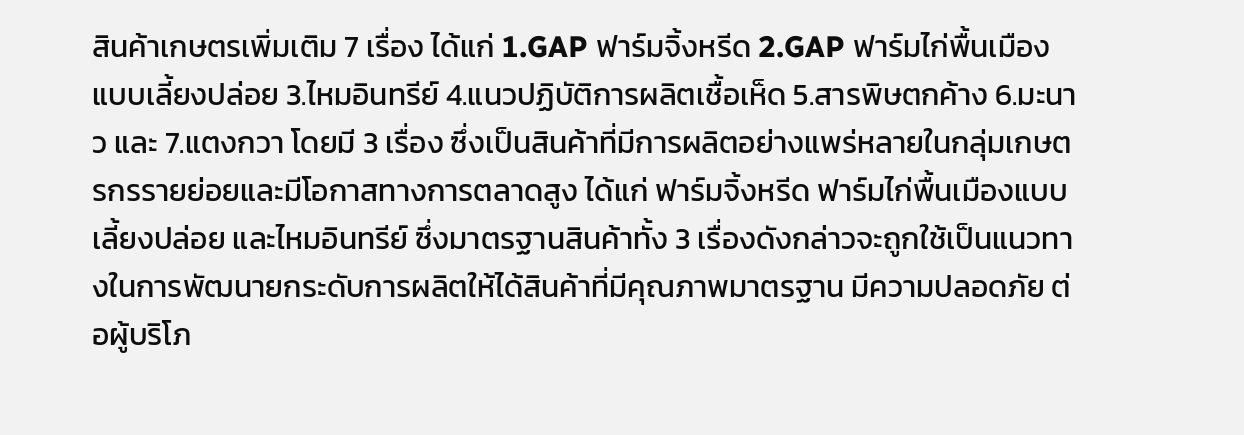สินค้าเกษตรเพิ่มเติม 7 เรื่อง ได้แก่ 1.GAP ฟาร์มจิ้งหรีด 2.GAP ฟาร์มไก่พื้นเมืองแบบเลี้ยงปล่อย 3.ไหมอินทรีย์ 4.แนวปฏิบัติการผลิตเชื้อเห็ด 5.สารพิษตกค้าง 6.มะนาว และ 7.แตงกวา โดยมี 3 เรื่อง ซึ่งเป็นสินค้าที่มีการผลิตอย่างแพร่หลายในกลุ่มเกษตรกรรายย่อยและมีโอกาสทางการตลาดสูง ได้แก่ ฟาร์มจิ้งหรีด ฟาร์มไก่พื้นเมืองแบบเลี้ยงปล่อย และไหมอินทรีย์ ซึ่งมาตรฐานสินค้าทั้ง 3 เรื่องดังกล่าวจะถูกใช้เป็นแนวทางในการพัฒนายกระดับการผลิตให้ได้สินค้าที่มีคุณภาพมาตรฐาน มีความปลอดภัย ต่อผู้บริโภ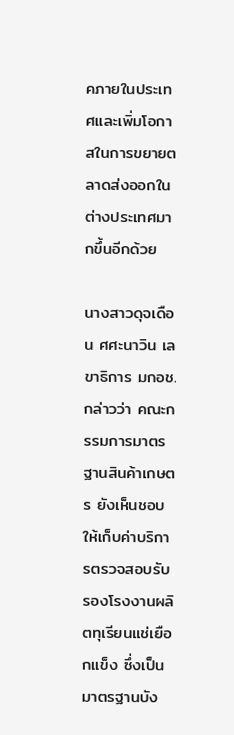คภายในประเทศและเพิ่มโอกาสในการขยายตลาดส่งออกในต่างประเทศมากขึ้นอีกด้วย

นางสาวดุจเดือน ศศะนาวิน เลขาธิการ มกอช. กล่าวว่า คณะกรรมการมาตรฐานสินค้าเกษตร ยังเห็นชอบให้เก็บค่าบริการตรวจสอบรับรองโรงงานผลิตทุเรียนแช่เยือกแข็ง ซึ่งเป็นมาตรฐานบัง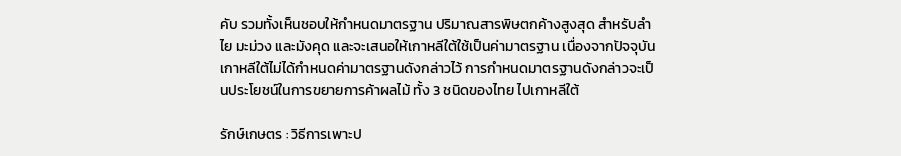คับ รวมทั้งเห็นชอบให้กำหนดมาตรฐาน ปริมาณสารพิษตกค้างสูงสุด สำหรับลำไย มะม่วง และมังคุด และจะเสนอให้เกาหลีใต้ใช้เป็นค่ามาตรฐาน เนื่องจากปัจจุบันเกาหลีใต้ไม่ได้กำหนดค่ามาตรฐานดังกล่าวไว้ การกำหนดมาตรฐานดังกล่าวจะเป็นประโยชน์ในการขยายการค้าผลไม้ ทั้ง 3 ชนิดของไทย ไปเกาหลีใต้

รักษ์เกษตร : วิธีการเพาะป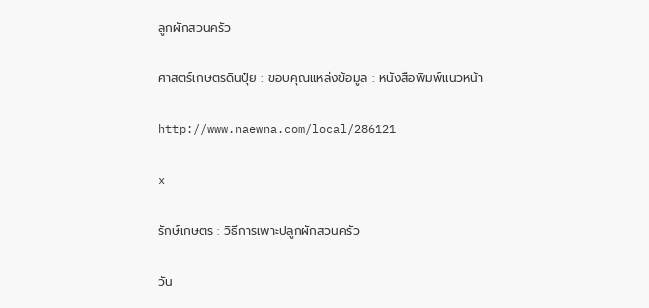ลูกผักสวนครัว

ศาสตร์เกษตรดินปุ๋ย : ขอบคุณแหล่งข้อมูล : หนังสือพิมพ์แนวหน้า

http://www.naewna.com/local/286121

x

รักษ์เกษตร : วิธีการเพาะปลูกผักสวนครัว

วัน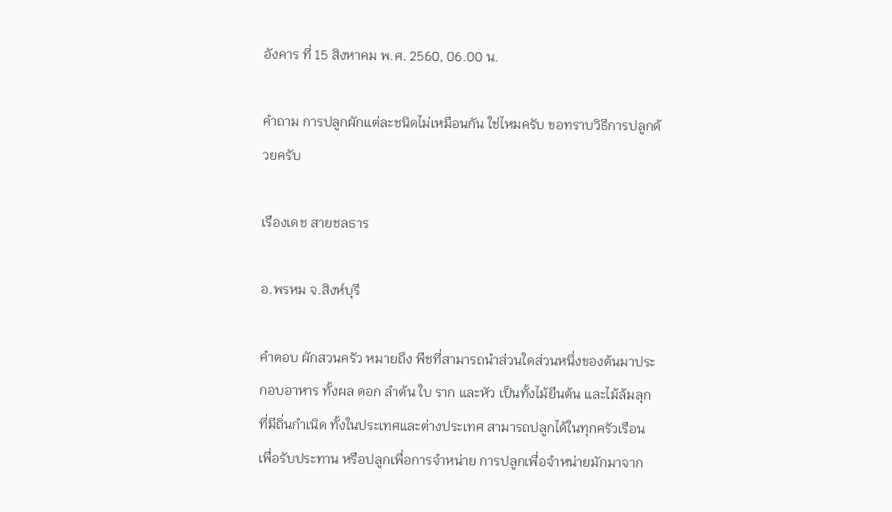อังคาร ที่ 15 สิงหาคม พ.ศ. 2560, 06.00 น.

คำถาม การปลูกผักแต่ละชนิดไม่เหมือนกัน ใช่ไหมครับ ขอทราบวิธีการปลูกด้วยครับ

เรืองเดช สายชลธาร

อ.พรหม จ.สิงห์บุรี

คำตอบ ผักสวนครัว หมายถึง พืชที่สามารถนำส่วนใดส่วนหนึ่งของต้นมาประกอบอาหาร ทั้งผล ดอก ลำต้น ใบ ราก และหัว เป็นทั้งไม้ยืนต้น และไม้ล้มลุก ที่มีถิ่นกำเนิด ทั้งในประเทศและต่างประเทศ สามารถปลูกได้ในทุกครัวเรือน เพื่อรับประทาน หรือปลูกเพื่อการจำหน่าย การปลูกเพื่อจำหน่ายมักมาจาก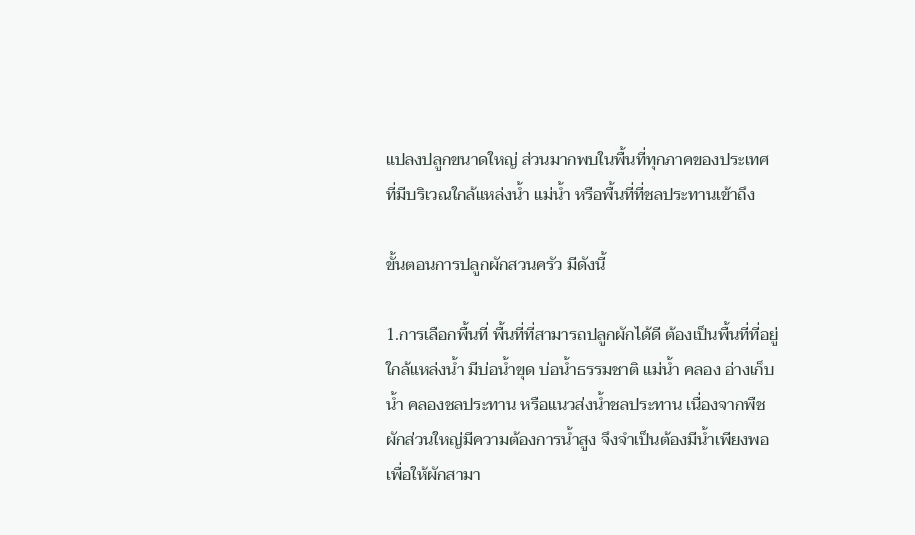แปลงปลูกขนาดใหญ่ ส่วนมากพบในพื้นที่ทุกภาคของประเทศ ที่มีบริเวณใกล้แหล่งน้ำ แม่น้ำ หรือพื้นที่ที่ชลประทานเข้าถึง

ขั้นตอนการปลูกผักสวนครัว มีดังนี้

1.การเลือกพื้นที่ พื้นที่ที่สามารถปลูกผักได้ดี ต้องเป็นพื้นที่ที่อยู่ใกล้แหล่งน้ำ มีบ่อน้ำขุด บ่อน้ำธรรมชาติ แม่น้ำ คลอง อ่างเก็บน้ำ คลองชลประทาน หรือแนวส่งน้ำชลประทาน เนื่องจากพืชผักส่วนใหญ่มีความต้องการน้ำสูง จึงจำเป็นต้องมีน้ำเพียงพอ
เพื่อให้ผักสามา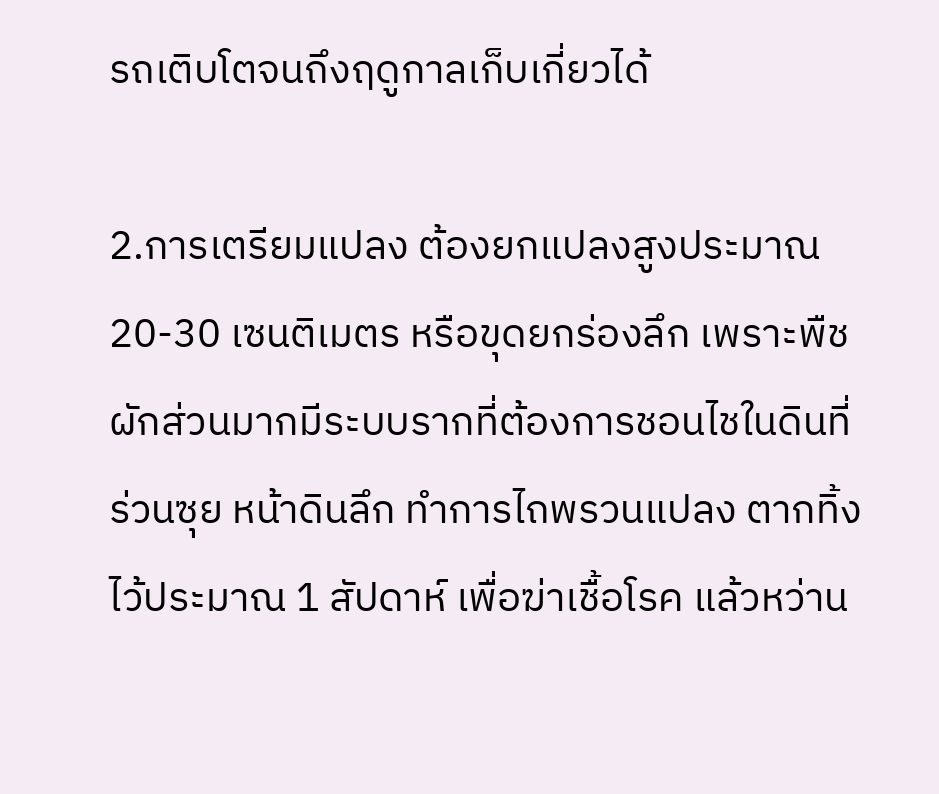รถเติบโตจนถึงฤดูกาลเก็บเกี่ยวได้

2.การเตรียมแปลง ต้องยกแปลงสูงประมาณ 20-30 เซนติเมตร หรือขุดยกร่องลึก เพราะพืชผักส่วนมากมีระบบรากที่ต้องการชอนไชในดินที่ร่วนซุย หน้าดินลึก ทำการไถพรวนแปลง ตากทิ้งไว้ประมาณ 1 สัปดาห์ เพื่อฆ่าเชื้อโรค แล้วหว่าน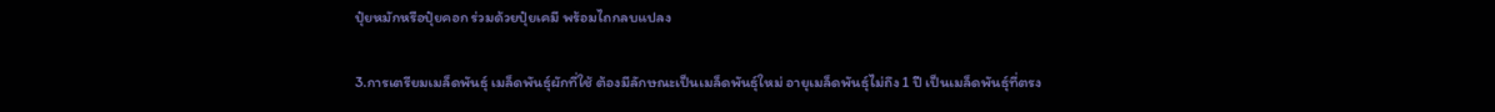ปุ๋ยหมักหรือปุ๋ยคอก ร่วมด้วยปุ๋ยเคมี พร้อมไถกลบแปลง

3.การเตรียมเมล็ดพันธุ์ เมล็ดพันธุ์ผักที่ใช้ ต้องมีลักษณะเป็นเมล็ดพันธุ์ใหม่ อายุเมล็ดพันธุ์ไม่ถึง 1 ปี เป็นเมล็ดพันธุ์ที่ตรง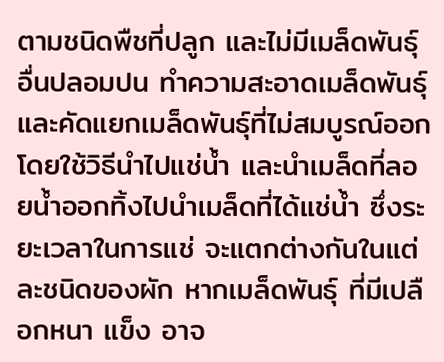ตามชนิดพืชที่ปลูก และไม่มีเมล็ดพันธุ์อื่นปลอมปน ทำความสะอาดเมล็ดพันธุ์ และคัดแยกเมล็ดพันธุ์ที่ไม่สมบูรณ์ออก โดยใช้วิธีนำไปแช่น้ำ และนำเมล็ดที่ลอยน้ำออกทิ้งไปนำเมล็ดที่ได้แช่น้ำ ซึ่งระยะเวลาในการแช่ จะแตกต่างกันในแต่ละชนิดของผัก หากเมล็ดพันธุ์ ที่มีเปลือกหนา แข็ง อาจ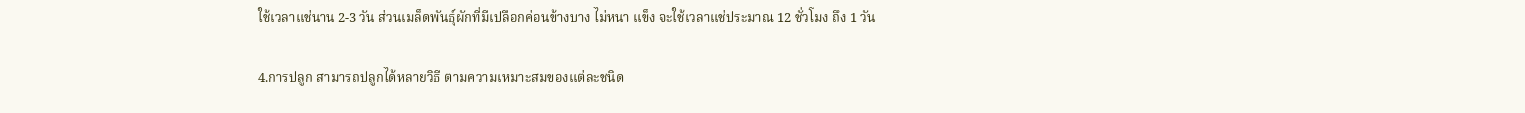ใช้เวลาแช่นาน 2-3 วัน ส่วนเมล็ดพันธุ์ผักที่มีเปลือกค่อนข้างบาง ไม่หนา แข็ง จะใช้เวลาแช่ประมาณ 12 ชั่วโมง ถึง 1 วัน

4.การปลูก สามารถปลูกได้หลายวิธี ตามความเหมาะสมของแต่ละชนิด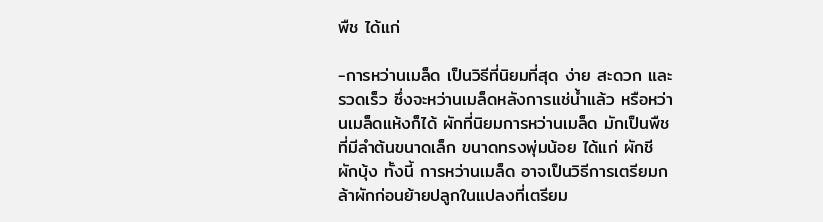พืช ได้แก่

-การหว่านเมล็ด เป็นวิธีที่นิยมที่สุด ง่าย สะดวก และรวดเร็ว ซึ่งจะหว่านเมล็ดหลังการแช่น้ำแล้ว หรือหว่านเมล็ดแห้งก็ได้ ผักที่นิยมการหว่านเมล็ด มักเป็นพืชที่มีลำต้นขนาดเล็ก ขนาดทรงพุ่มน้อย ได้แก่ ผักชี ผักบุ้ง ทั้งนี้ การหว่านเมล็ด อาจเป็นวิธีการเตรียมกล้าผักก่อนย้ายปลูกในแปลงที่เตรียม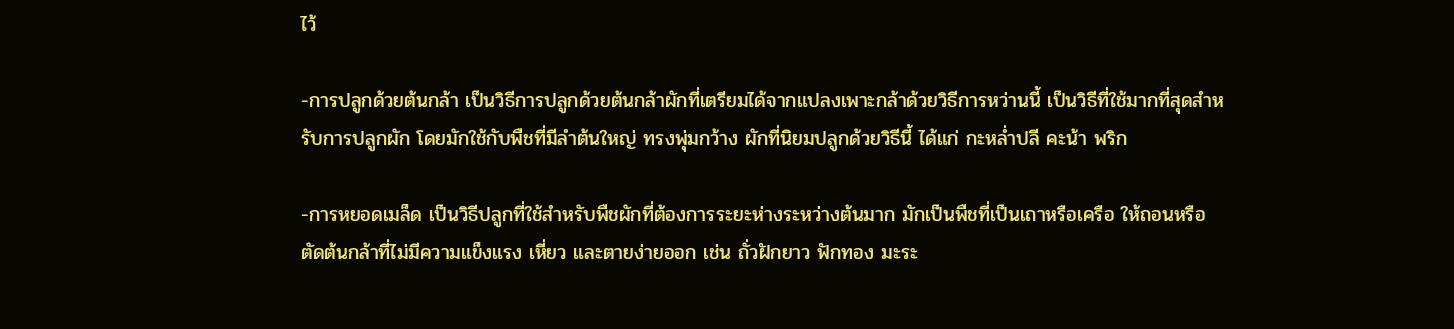ไว้

-การปลูกด้วยต้นกล้า เป็นวิธีการปลูกด้วยต้นกล้าผักที่เตรียมได้จากแปลงเพาะกล้าด้วยวิธีการหว่านนี้ เป็นวิธีที่ใช้มากที่สุดสำหรับการปลูกผัก โดยมักใช้กับพืชที่มีลำต้นใหญ่ ทรงพุ่มกว้าง ผักที่นิยมปลูกด้วยวิธีนี้ ได้แก่ กะหล่ำปลี คะน้า พริก

-การหยอดเมล็ด เป็นวิธีปลูกที่ใช้สำหรับพืชผักที่ต้องการระยะห่างระหว่างต้นมาก มักเป็นพืชที่เป็นเถาหรือเครือ ให้ถอนหรือตัดต้นกล้าที่ไม่มีความแข็งแรง เหี่ยว และตายง่ายออก เช่น ถั่วฝักยาว ฟักทอง มะระ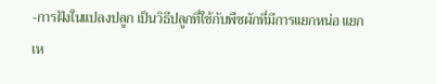-การฝังในแปลงปลูก เป็นวิธีปลูกที่ใช้กับพืชผักที่มีการแยกหน่อ แยกเห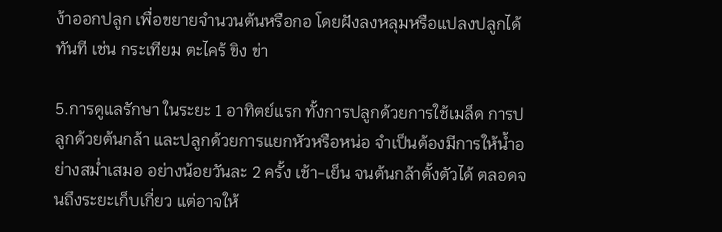ง้าออกปลูก เพื่อขยายจำนวนต้นหรือกอ โดยฝังลงหลุมหรือแปลงปลูกได้ทันที เช่น กระเทียม ตะไคร้ ขิง ข่า

5.การดูแลรักษา ในระยะ 1 อาทิตย์แรก ทั้งการปลูกด้วยการใช้เมล็ด การปลูกด้วยต้นกล้า และปลูกด้วยการแยกหัวหรือหน่อ จำเป็นต้องมีการให้น้ำอย่างสม่ำเสมอ อย่างน้อยวันละ 2 ครั้ง เช้า-เย็น จนต้นกล้าตั้งตัวได้ ตลอดจนถึงระยะเก็บเกี่ยว แต่อาจให้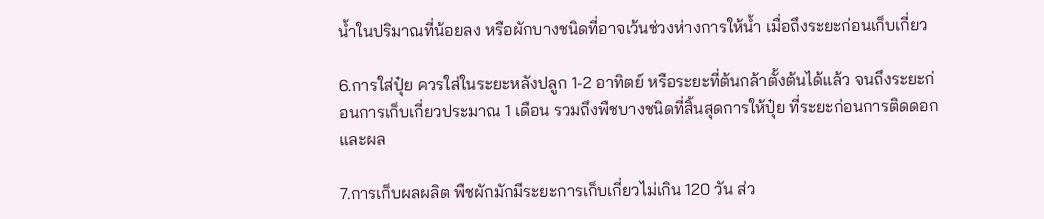น้ำในปริมาณที่น้อยลง หรือผักบางชนิดที่อาจเว้นช่วงห่างการให้น้ำ เมื่อถึงระยะก่อนเก็บเกี่ยว

6.การใส่ปุ๋ย ควรใส่ในระยะหลังปลูก 1-2 อาทิตย์ หรือระยะที่ต้นกล้าตั้งต้นได้แล้ว จนถึงระยะก่อนการเก็บเกี่ยวประมาณ 1 เดือน รวมถึงพืชบางชนิดที่สิ้นสุดการให้ปุ๋ย ที่ระยะก่อนการติดดอกและผล

7.การเก็บผลผลิต พืชผักมักมีระยะการเก็บเกี่ยวไม่เกิน 120 วัน ส่ว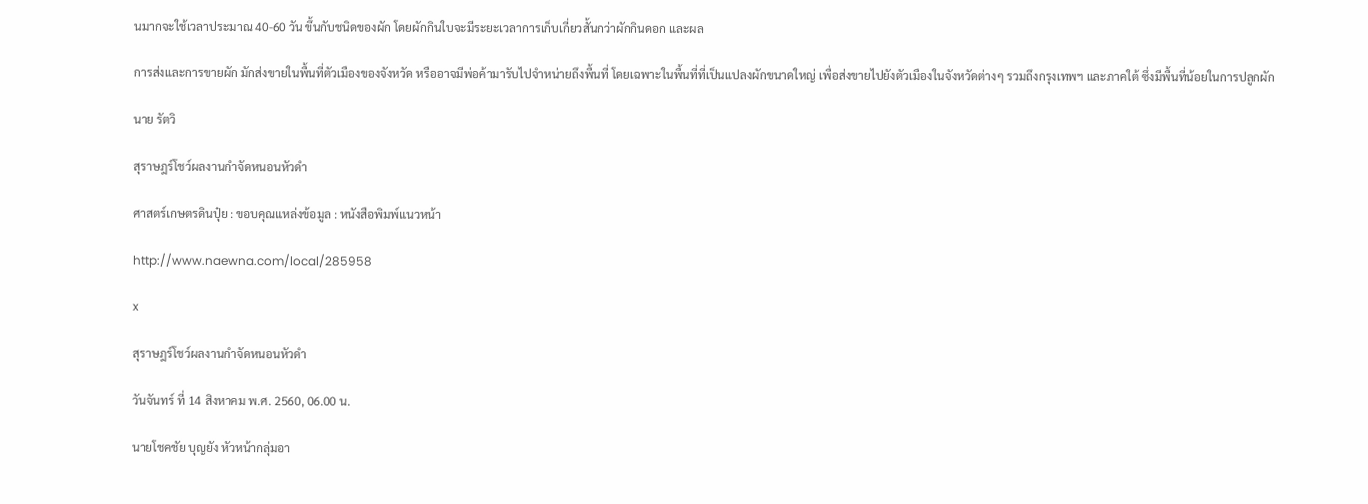นมากจะใช้เวลาประมาณ 40-60 วัน ขึ้นกับชนิดของผัก โดยผักกินใบจะมีระยะเวลาการเก็บเกี่ยวสั้นกว่าผักกินดอก และผล

การส่งและการขายผัก มักส่งขายในพื้นที่ตัวเมืองของจังหวัด หรืออาจมีพ่อค้ามารับไปจำหน่ายถึงพื้นที่ โดยเฉพาะในพื้นที่ที่เป็นแปลงผักขนาดใหญ่ เพื่อส่งขายไปยังตัวเมืองในจังหวัดต่างๆ รวมถึงกรุงเทพฯ และภาคใต้ ซึ่งมีพื้นที่น้อยในการปลูกผัก

นาย รัตวิ

สุราษฎร์โชว์ผลงานกำจัดหนอนหัวดำ

ศาสตร์เกษตรดินปุ๋ย : ขอบคุณแหล่งข้อมูล : หนังสือพิมพ์แนวหน้า

http://www.naewna.com/local/285958

x

สุราษฎร์โชว์ผลงานกำจัดหนอนหัวดำ

วันจันทร์ ที่ 14 สิงหาคม พ.ศ. 2560, 06.00 น.

นายโชคชัย บุญยัง หัวหน้ากลุ่มอา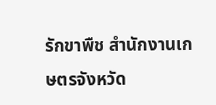รักขาพืช สำนักงานเกษตรจังหวัด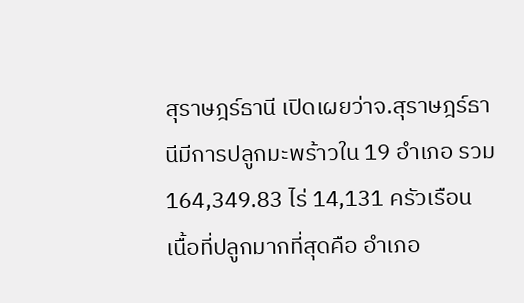สุราษฎร์ธานี เปิดเผยว่าจ.สุราษฎร์ธานีมีการปลูกมะพร้าวใน 19 อำเภอ รวม 164,349.83 ไร่ 14,131 ครัวเรือน เนื้อที่ปลูกมากที่สุดคือ อำเภอ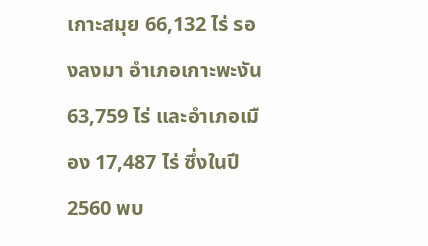เกาะสมุย 66,132 ไร่ รองลงมา อำเภอเกาะพะงัน 63,759 ไร่ และอำเภอเมือง 17,487 ไร่ ซึ่งในปี 2560 พบ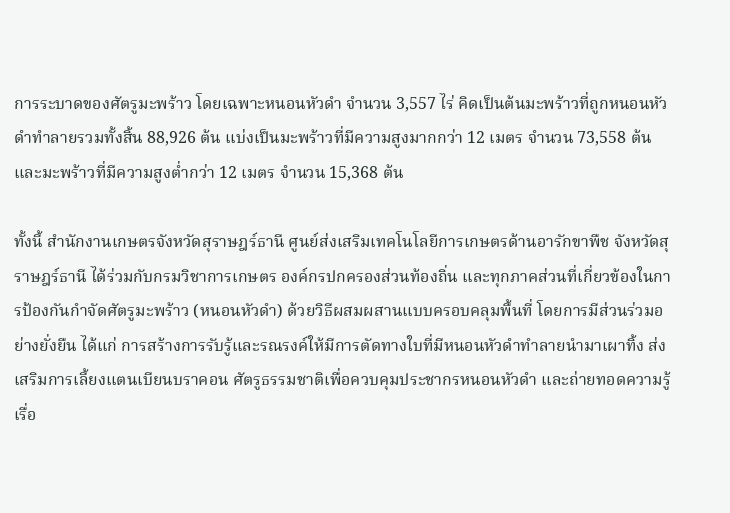การระบาดของศัตรูมะพร้าว โดยเฉพาะหนอนหัวดำ จำนวน 3,557 ไร่ คิดเป็นต้นมะพร้าวที่ถูกหนอนหัวดำทำลายรวมทั้งสิ้น 88,926 ต้น แบ่งเป็นมะพร้าวที่มีความสูงมากกว่า 12 เมตร จำนวน 73,558 ต้น และมะพร้าวที่มีความสูงต่ำกว่า 12 เมตร จำนวน 15,368 ต้น

ทั้งนี้ สำนักงานเกษตรจังหวัดสุราษฎร์ธานี ศูนย์ส่งเสริมเทคโนโลยีการเกษตรด้านอารักขาพืช จังหวัดสุราษฎร์ธานี ได้ร่วมกับกรมวิชาการเกษตร องค์กรปกครองส่วนท้องถิ่น และทุกภาคส่วนที่เกี่ยวข้องในการป้องกันกำจัดศัตรูมะพร้าว (หนอนหัวดำ) ด้วยวิธีผสมผสานแบบครอบคลุมพื้นที่ โดยการมีส่วนร่วมอย่างยั่งยืน ได้แก่ การสร้างการรับรู้และรณรงค์ให้มีการตัดทางใบที่มีหนอนหัวดำทำลายนำมาเผาทิ้ง ส่งเสริมการเลี้ยงแตนเบียนบราคอน ศัตรูธรรมชาติเพื่อควบคุมประชากรหนอนหัวดำ และถ่ายทอดความรู้เรื่อ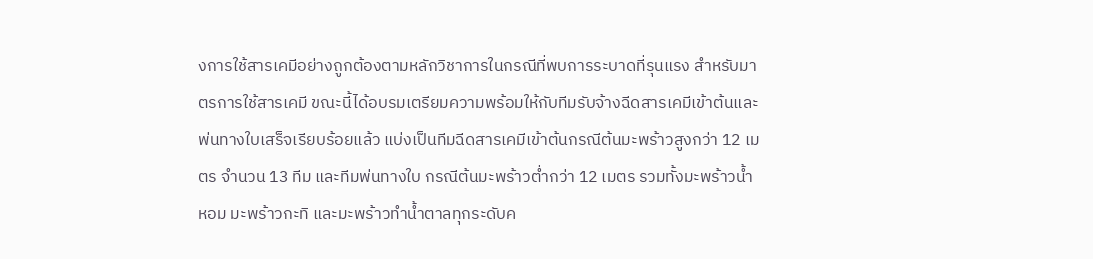งการใช้สารเคมีอย่างถูกต้องตามหลักวิชาการในกรณีที่พบการระบาดที่รุนแรง สำหรับมาตรการใช้สารเคมี ขณะนี้ได้อบรมเตรียมความพร้อมให้กับทีมรับจ้างฉีดสารเคมีเข้าต้นและพ่นทางใบเสร็จเรียบร้อยแล้ว แบ่งเป็นทีมฉีดสารเคมีเข้าต้นกรณีต้นมะพร้าวสูงกว่า 12 เมตร จำนวน 13 ทีม และทีมพ่นทางใบ กรณีต้นมะพร้าวต่ำกว่า 12 เมตร รวมทั้งมะพร้าวน้ำหอม มะพร้าวกะทิ และมะพร้าวทำน้ำตาลทุกระดับค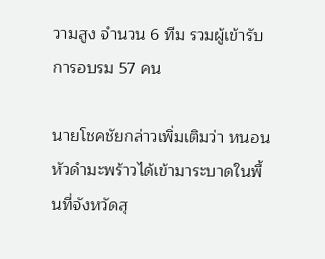วามสูง จำนวน 6 ทีม รวมผู้เข้ารับการอบรม 57 คน

นายโชคชัยกล่าวเพิ่มเติมว่า หนอนหัวดำมะพร้าวได้เข้ามาระบาดในพื้นที่จังหวัดสุ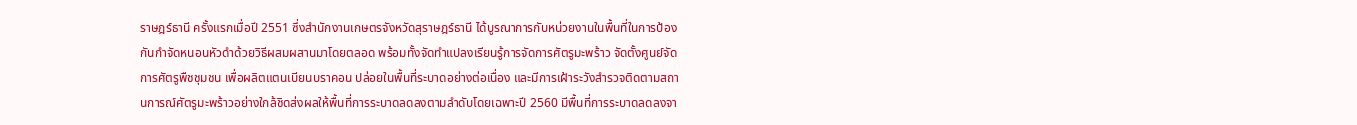ราษฎร์ธานี ครั้งแรกเมื่อปี 2551 ซึ่งสำนักงานเกษตรจังหวัดสุราษฎร์ธานี ได้บูรณาการกับหน่วยงานในพื้นที่ในการป้องกันกำจัดหนอนหัวดำด้วยวิธีผสมผสานมาโดยตลอด พร้อมทั้งจัดทำแปลงเรียนรู้การจัดการศัตรูมะพร้าว จัดตั้งศูนย์จัดการศัตรูพืชชุมชน เพื่อผลิตแตนเบียนบราคอน ปล่อยในพื้นที่ระบาดอย่างต่อเนื่อง และมีการเฝ้าระวังสำรวจติดตามสถานการณ์ศัตรูมะพร้าวอย่างใกล้ชิดส่งผลให้พื้นที่การระบาดลดลงตามลำดับโดยเฉพาะปี 2560 มีพื้นที่การระบาดลดลงจา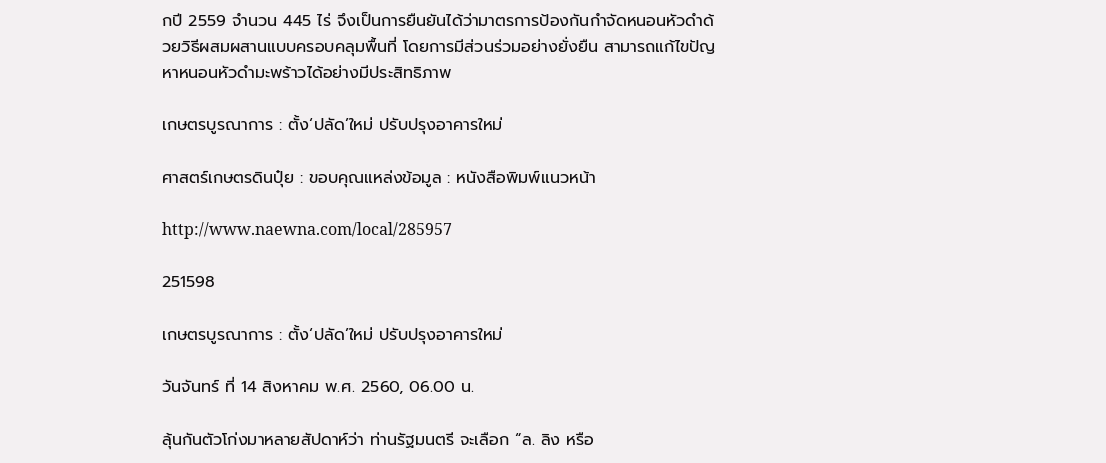กปี 2559 จำนวน 445 ไร่ จึงเป็นการยืนยันได้ว่ามาตรการป้องกันกำจัดหนอนหัวดำด้วยวิธีผสมผสานแบบครอบคลุมพื้นที่ โดยการมีส่วนร่วมอย่างยั่งยืน สามารถแก้ไขปัญหาหนอนหัวดำมะพร้าวได้อย่างมีประสิทธิภาพ

เกษตรบูรณาการ : ตั้ง‘ปลัด’ใหม่ ปรับปรุงอาคารใหม่

ศาสตร์เกษตรดินปุ๋ย : ขอบคุณแหล่งข้อมูล : หนังสือพิมพ์แนวหน้า

http://www.naewna.com/local/285957

251598

เกษตรบูรณาการ : ตั้ง‘ปลัด’ใหม่ ปรับปรุงอาคารใหม่

วันจันทร์ ที่ 14 สิงหาคม พ.ศ. 2560, 06.00 น.

ลุ้นกันตัวโก่งมาหลายสัปดาห์ว่า ท่านรัฐมนตรี จะเลือก “ล. ลิง หรือ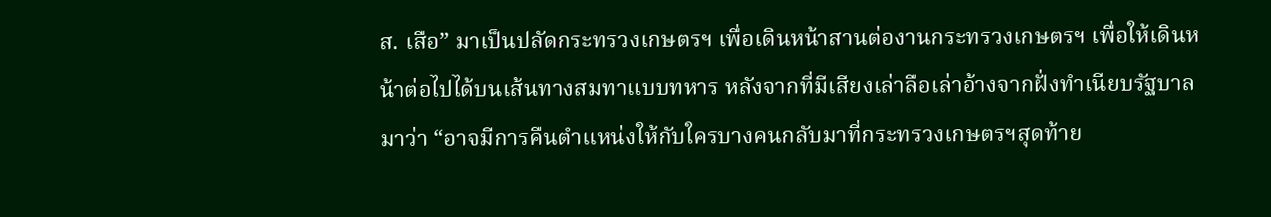ส. เสือ” มาเป็นปลัดกระทรวงเกษตรฯ เพื่อเดินหน้าสานต่องานกระทรวงเกษตรฯ เพื่อให้เดินหน้าต่อไปได้บนเส้นทางสมทาแบบทหาร หลังจากที่มีเสียงเล่าลือเล่าอ้างจากฝั่งทำเนียบรัฐบาลมาว่า “อาจมีการคืนตำแหน่งให้กับใครบางคนกลับมาที่กระทรวงเกษตรฯสุดท้าย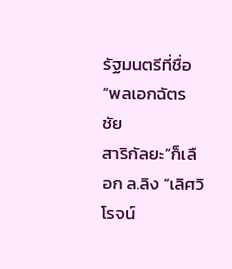รัฐมนตรีที่ชื่อ“พลเอกฉัตรชัย
สาริกัลยะ”ก็เลือก ล.ลิง “เลิศวิโรจน์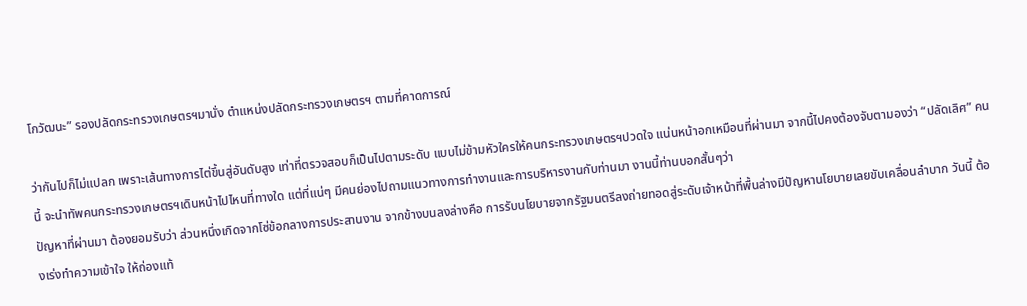โกวัฒนะ” รองปลัดกระทรวงเกษตรฯมานั่ง ตำแหน่งปลัดกระทรวงเกษตรฯ ตามที่คาดการณ์

ว่ากันไปก็ไม่แปลก เพราะเส้นทางการไต่ขึ้นสู่อันดับสูง เท่าที่ตรวจสอบก็เป็นไปตามระดับ แบบไม่ข้ามหัวใครให้คนกระทรวงเกษตรฯปวดใจ แน่นหน้าอกเหมือนที่ผ่านมา จากนี้ไปคงต้องจับตามองว่า “ปลัดเลิศ” คนนี้ จะนำทัพคนกระทรวงเกษตรฯเดินหน้าไปไหนที่ทางใด แต่ที่แน่ๆ มีคนย่องไปถามแนวทางการทำงานและการบริหารงานกับท่านมา งานนี้ท่านบอกสั้นๆว่า
ปัญหาที่ผ่านมา ต้องยอมรับว่า ส่วนหนึ่งเกิดจากโซ่ข้อกลางการประสานงาน จากข้างบนลงล่างคือ การรับนโยบายจากรัฐมนตรีลงถ่ายทอดสู่ระดับเจ้าหน้าที่พื้นล่างมีปัญหานโยบายเลยขับเคลื่อนลำบาก วันนี้ ต้องเร่งทำความเข้าใจ ให้ถ่องแท้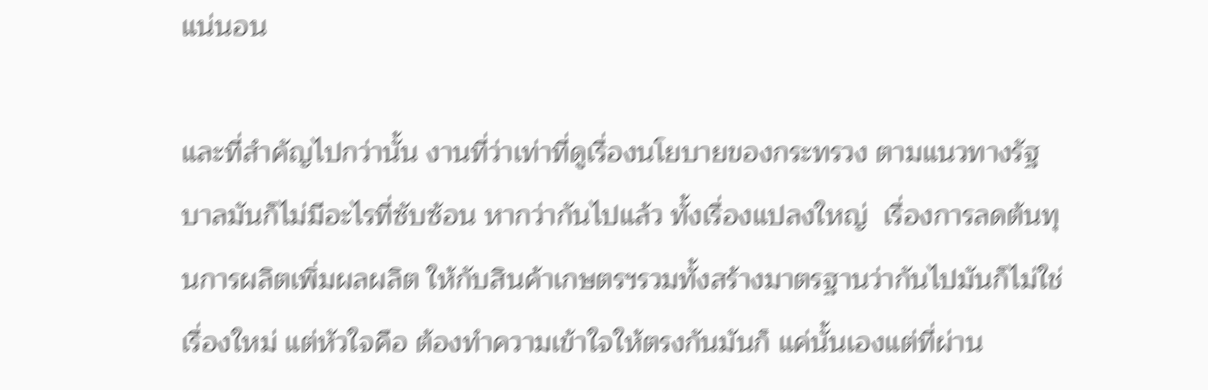แน่นอน

และที่สำคัญไปกว่านั้น งานที่ว่าเท่าที่ดูเรื่องนโยบายของกระทรวง ตามแนวทางรัฐบาลมันก็ไม่มีอะไรที่ซับซ้อน หากว่ากันไปแล้ว ทั้งเรื่องแปลงใหญ่  เรื่องการลดต้นทุนการผลิตเพิ่มผลผลิต ให้กับสินค้าเกษตรฯรวมทั้งสร้างมาตรฐานว่ากันไปมันก็ไม่ใช่เรื่องใหม่ แต่หัวใจคือ ต้องทำความเข้าใจให้ตรงกันมันก็ แค่นั้นเองแต่ที่ผ่าน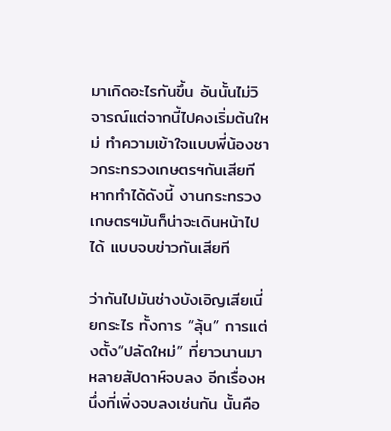มาเกิดอะไรกันขึ้น อันนั้นไม่วิจารณ์แต่จากนี้ไปคงเริ่มต้นใหม่ ทำความเข้าใจแบบพี่น้องชาวกระทรวงเกษตรฯกันเสียที หากทำได้ดังนี้ งานกระทรวงเกษตรฯมันก็น่าจะเดินหน้าไปได้ แบบจบข่าวกันเสียที

ว่ากันไปมันช่างบังเอิญเสียเนี่ยกระไร ทั้งการ “ลุ้น” การแต่งตั้ง“ปลัดใหม่” ที่ยาวนานมาหลายสัปดาห์จบลง อีกเรื่องหนึ่งที่เพิ่งจบลงเช่นกัน นั้นคือ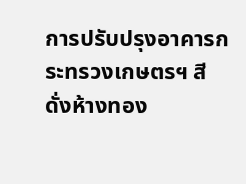การปรับปรุงอาคารกระทรวงเกษตรฯ สีดั่งห้างทอง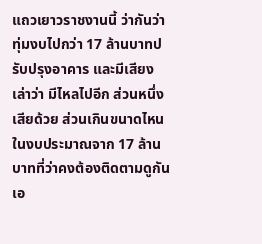แถวเยาวราชงานนี้ ว่ากันว่าทุ่มงบไปกว่า 17 ล้านบาทปรับปรุงอาคาร และมีเสียงเล่าว่า มีไหลไปอีก ส่วนหนึ่งเสียด้วย ส่วนเกินขนาดไหนในงบประมาณจาก 17 ล้านบาทที่ว่าคงต้องติดตามดูกันเอ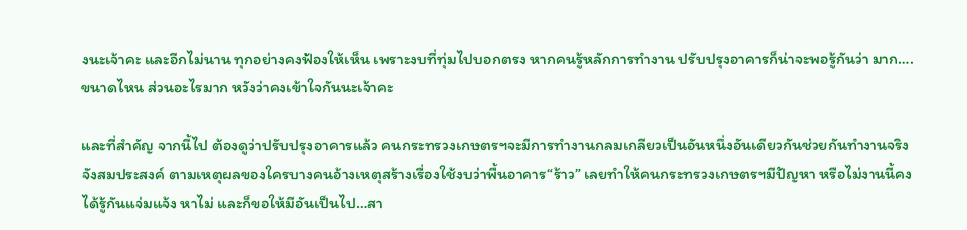งนะเจ้าคะ และอีกไม่นาน ทุกอย่างคงฟ้องให้เห็น เพราะงบที่ทุ่มไปบอกตรง หากคนรู้หลักการทำงาน ปรับปรุงอาคารก็น่าจะพอรู้กันว่า มาก…. ขนาดไหน ส่วนอะไรมาก หวังว่าคงเข้าใจกันนะเจ้าคะ

และที่สำคัญ จากนี้ไป ต้องดูว่าปรับปรุงอาคารแล้ว คนกระทรวงเกษตรฯจะมีการทำงานกลมเกลียวเป็นอันหนึ่งอันเดียวกันช่วยกันทำงานจริงจังสมประสงค์ ตามเหตุผลของใครบางคนอ้างเหตุสร้างเรื่องใช้งบว่าพื้นอาคาร“ร้าว” เลยทำให้คนกระทรวงเกษตรฯมีปัญหา หรือไม่งานนี้คงได้รู้กันแจ่มแจ้ง หาไม่ และก็ขอให้มีอันเป็นไป…สา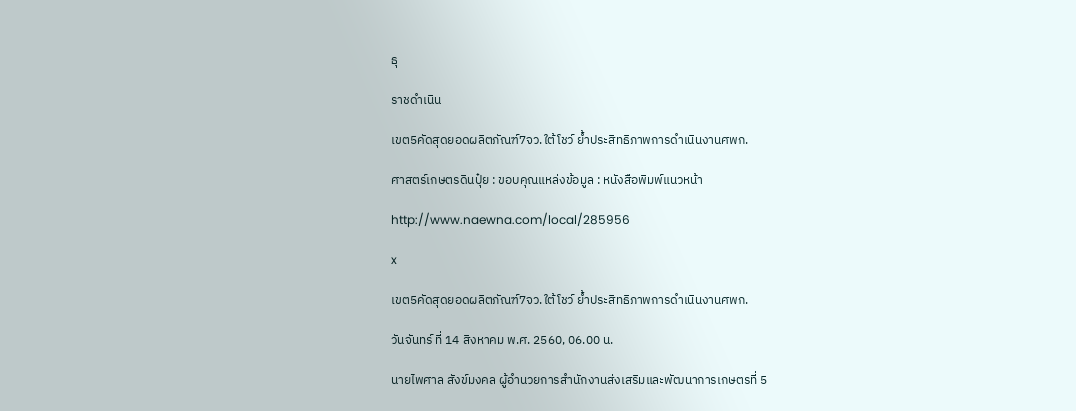ธุ

ราชดำเนิน

เขต5คัดสุดยอดผลิตภัณฑ์7จว.ใต้โชว์ ย้ำประสิทธิภาพการดำเนินงานศพก.

ศาสตร์เกษตรดินปุ๋ย : ขอบคุณแหล่งข้อมูล : หนังสือพิมพ์แนวหน้า

http://www.naewna.com/local/285956

x

เขต5คัดสุดยอดผลิตภัณฑ์7จว.ใต้โชว์ ย้ำประสิทธิภาพการดำเนินงานศพก.

วันจันทร์ ที่ 14 สิงหาคม พ.ศ. 2560, 06.00 น.

นายไพศาล สังข์มงคล ผู้อำนวยการสำนักงานส่งเสริมและพัฒนาการเกษตรที่ 5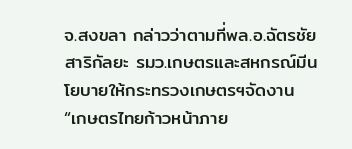จ.สงขลา กล่าวว่าตามที่พล.อ.ฉัตรชัย สาริกัลยะ รมว.เกษตรและสหกรณ์มีนโยบายให้กระทรวงเกษตรฯจัดงาน “เกษตรไทยก้าวหน้าภาย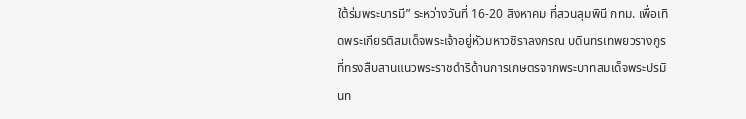ใต้ร่มพระบารมี” ระหว่างวันที่ 16-20 สิงหาคม ที่สวนลุมพินี กทม. เพื่อเทิดพระเกียรติสมเด็จพระเจ้าอยู่หัวมหาวชิราลงกรณ บดินทรเทพยวรางกูรที่ทรงสืบสานแนวพระราชดำริด้านการเกษตรจากพระบาทสมเด็จพระปรมินท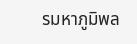รมหาภูมิพล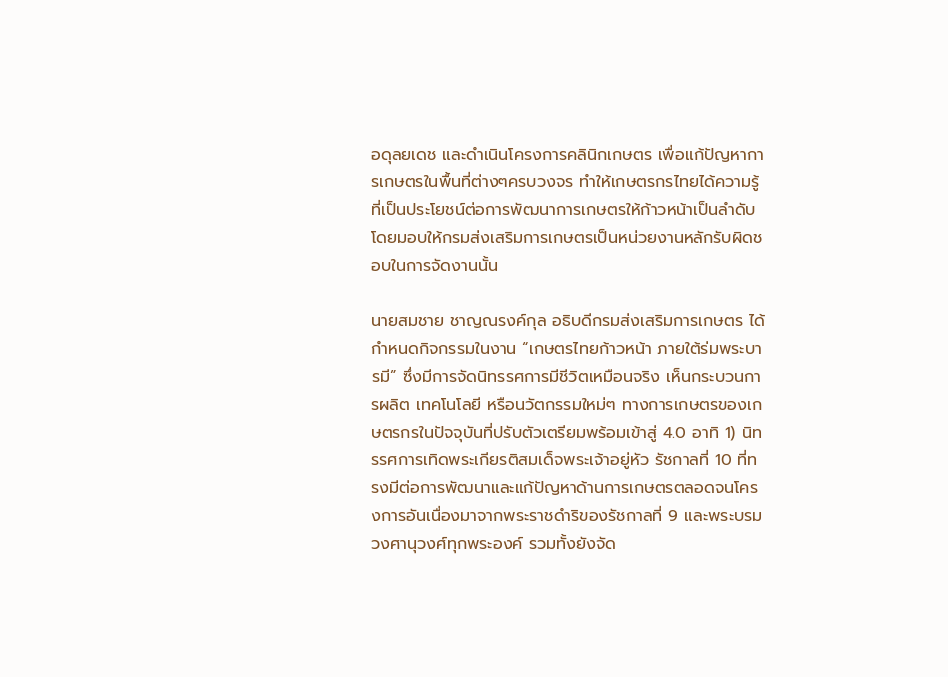อดุลยเดช และดำเนินโครงการคลินิกเกษตร เพื่อแก้ปัญหาการเกษตรในพื้นที่ต่างๆครบวงจร ทำให้เกษตรกรไทยได้ความรู้ที่เป็นประโยชน์ต่อการพัฒนาการเกษตรให้ก้าวหน้าเป็นลำดับ โดยมอบให้กรมส่งเสริมการเกษตรเป็นหน่วยงานหลักรับผิดชอบในการจัดงานนั้น

นายสมชาย ชาญณรงค์กุล อธิบดีกรมส่งเสริมการเกษตร ได้กำหนดกิจกรรมในงาน “เกษตรไทยก้าวหน้า ภายใต้ร่มพระบารมี” ซึ่งมีการจัดนิทรรศการมีชีวิตเหมือนจริง เห็นกระบวนการผลิต เทคโนโลยี หรือนวัตกรรมใหม่ๆ ทางการเกษตรของเกษตรกรในปัจจุบันที่ปรับตัวเตรียมพร้อมเข้าสู่ 4.0 อาทิ 1) นิทรรศการเทิดพระเกียรติสมเด็จพระเจ้าอยู่หัว รัชกาลที่ 10 ที่ทรงมีต่อการพัฒนาและแก้ปัญหาด้านการเกษตรตลอดจนโครงการอันเนื่องมาจากพระราชดำริของรัชกาลที่ 9 และพระบรมวงศานุวงศ์ทุกพระองค์ รวมทั้งยังจัด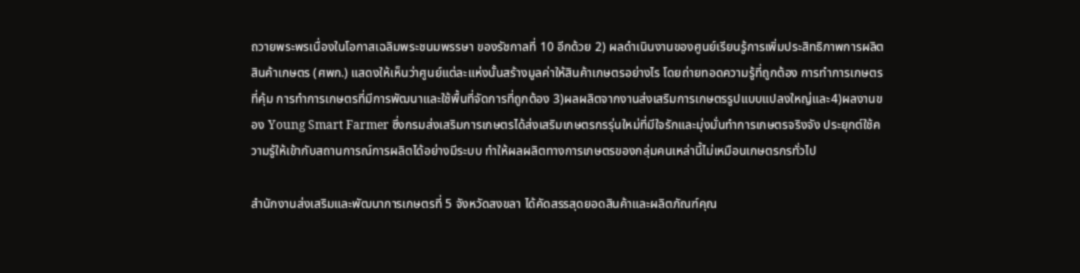ถวายพระพรเนื่องในโอกาสเฉลิมพระชนมพรรษา ของรัชกาลที่ 10 อีกด้วย 2) ผลดำเนินงานของศูนย์เรียนรู้การเพิ่มประสิทธิภาพการผลิตสินค้าเกษตร (ศพก.) แสดงให้เห็นว่าศูนย์แต่ละแห่งนั้นสร้างมูลค่าให้สินค้าเกษตรอย่างไร โดยถ่ายทอดความรู้ที่ถูกต้อง การทำการเกษตรที่คุ้ม การทำการเกษตรที่มีการพัฒนาและใช้พื้นที่จัดการที่ถูกต้อง 3)ผลผลิตจากงานส่งเสริมการเกษตรรูปแบบแปลงใหญ่และ4)ผลงานของ Young Smart Farmer ซึ่งกรมส่งเสริมการเกษตรได้ส่งเสริมเกษตรกรรุ่นใหม่ที่มีใจรักและมุ่งมั่นทำการเกษตรจริงจัง ประยุกต์ใช้ความรู้ให้เข้ากับสถานการณ์การผลิตได้อย่างมีระบบ ทำให้ผลผลิตทางการเกษตรของกลุ่มคนเหล่านี้ไม่เหมือนเกษตรกรทั่วไป

สำนักงานส่งเสริมและพัฒนาการเกษตรที่ 5 จังหวัดสงขลา ได้คัดสรรสุดยอดสินค้าและผลิตภัณฑ์คุณ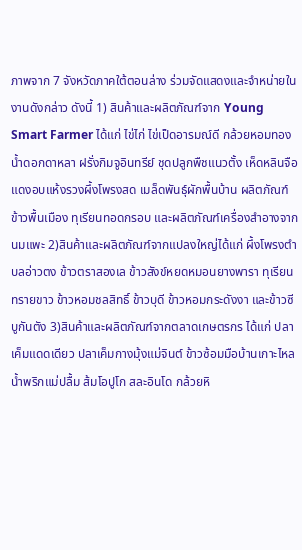ภาพจาก 7 จังหวัดภาคใต้ตอนล่าง ร่วมจัดแสดงและจำหน่ายในงานดังกล่าว ดังนี้ 1) สินค้าและผลิตภัณฑ์จาก Young Smart Farmer ได้แก่ ไข่ไก่ ไข่เป็ดอารมณ์ดี กล้วยหอมทอง น้ำดอกดาหลา ฝรั่งกิมจูอินทรีย์ ชุดปลูกพืชแนวตั้ง เห็ดหลินจือแดงอบแห้งรวงผึ้งโพรงสด เมล็ดพันธุ์ผักพื้นบ้าน ผลิตภัณฑ์ข้าวพื้นเมือง ทุเรียนทอดกรอบ และผลิตภัณฑ์เครื่องสำอางจากนมแพะ 2)สินค้าและผลิตภัณฑ์จากแปลงใหญ่ได้แก่ ผึ้งโพรงตำบลอ่าวตง ข้าวตราสองเล ข้าวสังข์หยดหมอนยางพารา ทุเรียนทรายขาว ข้าวหอมชลสิทธิ์ ข้าวบุดี ข้าวหอมกระดังงา และข้าวซีบูกันตัง 3)สินค้าและผลิตภัณฑ์จากตลาดเกษตรกร ได้แก่ ปลาเค็มแดดเดียว ปลาเค็มกางมุ้งแม่จินต์ ข้าวซ้อมมือบ้านเกาะไหล น้ำพริกแม่ปลื้ม ส้มโอปูโก สละอินโด กล้วยหิ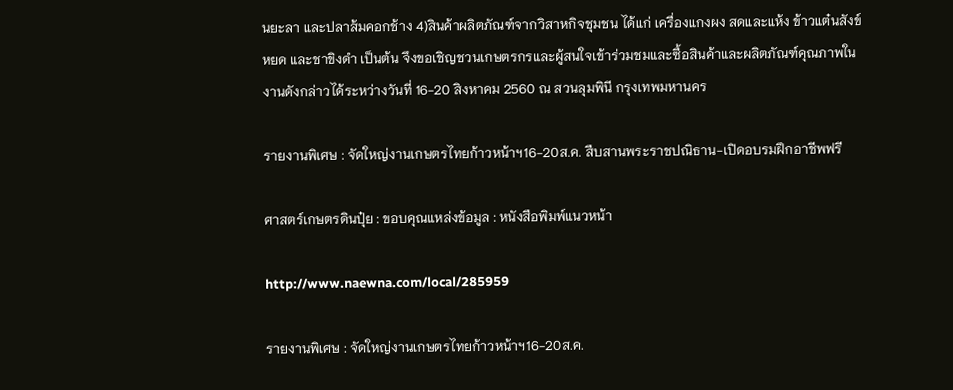นยะลา และปลาส้มคอกช้าง 4)สินค้าผลิตภัณฑ์จากวิสาหกิจชุมชน ได้แก่ เครื่องแกงผง สดและแห้ง ข้าวแต๋นสังข์หยด และชาขิงดำ เป็นต้น จึงขอเชิญชวนเกษตรกรและผู้สนใจเข้าร่วมชมและซื้อสินค้าและผลิตภัณฑ์คุณภาพในงานดังกล่าวได้ระหว่างวันที่ 16-20 สิงหาคม 2560 ณ สวนลุมพินี กรุงเทพมหานคร

รายงานพิเศษ : จัดใหญ่งานเกษตรไทยก้าวหน้าฯ16-20ส.ค. สืบสานพระราชปณิธาน-เปิดอบรมฝึกอาชีพฟรี

ศาสตร์เกษตรดินปุ๋ย : ขอบคุณแหล่งข้อมูล : หนังสือพิมพ์แนวหน้า

http://www.naewna.com/local/285959

รายงานพิเศษ : จัดใหญ่งานเกษตรไทยก้าวหน้าฯ16-20ส.ค.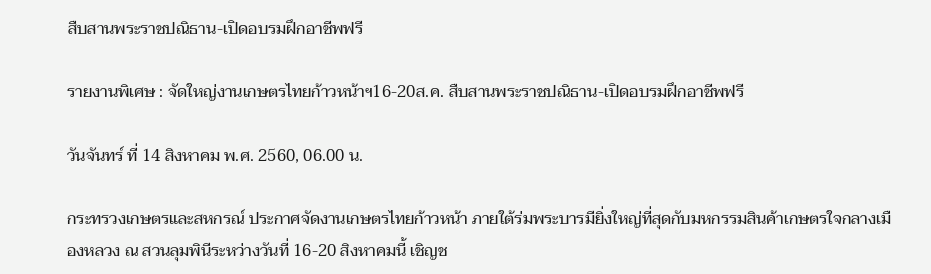สืบสานพระราชปณิธาน-เปิดอบรมฝึกอาชีพฟรี

รายงานพิเศษ : จัดใหญ่งานเกษตรไทยก้าวหน้าฯ16-20ส.ค. สืบสานพระราชปณิธาน-เปิดอบรมฝึกอาชีพฟรี

วันจันทร์ ที่ 14 สิงหาคม พ.ศ. 2560, 06.00 น.

กระทรวงเกษตรและสหกรณ์ ประกาศจัดงานเกษตรไทยก้าวหน้า ภายใต้ร่มพระบารมียิ่งใหญ่ที่สุดกับมหกรรมสินค้าเกษตรใจกลางเมืองหลวง ณ สวนลุมพินีระหว่างวันที่ 16-20 สิงหาคมนี้ เชิญช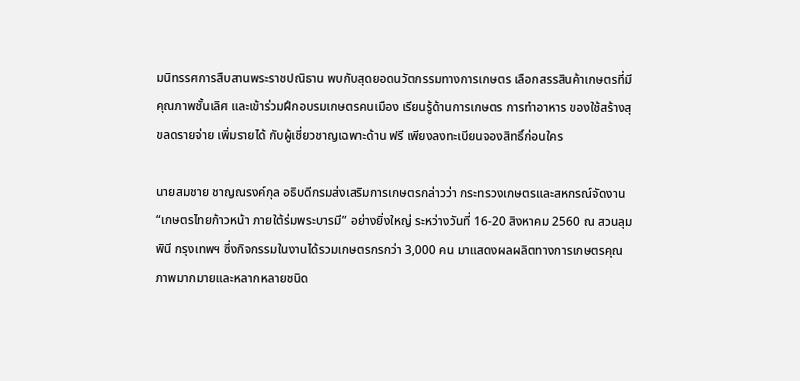มนิทรรศการสืบสานพระราชปณิธาน พบกับสุดยอดนวัตกรรมทางการเกษตร เลือกสรรสินค้าเกษตรที่มีคุณภาพชั้นเลิศ และเข้าร่วมฝึกอบรมเกษตรคนเมือง เรียนรู้ด้านการเกษตร การทำอาหาร ของใช้สร้างสุขลดรายจ่าย เพิ่มรายได้ กับผู้เชี่ยวชาญเฉพาะด้าน ฟรี เพียงลงทะเบียนจองสิทธิ์ก่อนใคร

นายสมชาย ชาญณรงค์กุล อธิบดีกรมส่งเสริมการเกษตรกล่าวว่า กระทรวงเกษตรและสหกรณ์จัดงาน “เกษตรไทยก้าวหน้า ภายใต้ร่มพระบารมี” อย่างยิ่งใหญ่ ระหว่างวันที่ 16-20 สิงหาคม 2560 ณ สวนลุมพินี กรุงเทพฯ ซึ่งกิจกรรมในงานได้รวมเกษตรกรกว่า 3,000 คน มาแสดงผลผลิตทางการเกษตรคุณภาพมากมายและหลากหลายชนิด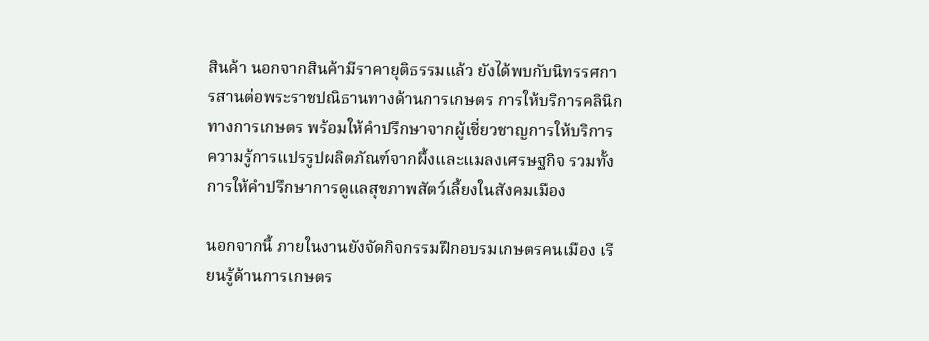สินค้า นอกจากสินค้ามีราคายุติธรรมแล้ว ยังได้พบกับนิทรรศการสานต่อพระราชปณิธานทางด้านการเกษตร การให้บริการคลินิกทางการเกษตร พร้อมให้คำปรึกษาจากผู้เชี่ยวชาญการให้บริการความรู้การแปรรูปผลิตภัณฑ์จากผึ้งและแมลงเศรษฐกิจ รวมทั้งการให้คำปรึกษาการดูแลสุขภาพสัตว์เลี้ยงในสังคมเมือง

นอกจากนี้ ภายในงานยังจัดกิจกรรมฝึกอบรมเกษตรคนเมือง เรียนรู้ด้านการเกษตร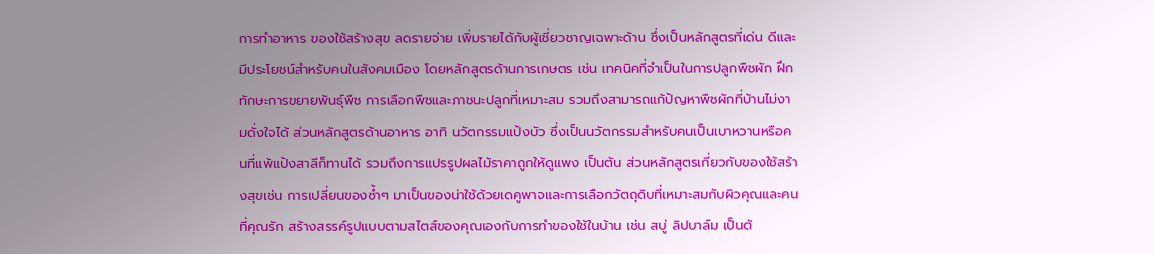การทำอาหาร ของใช้สร้างสุข ลดรายจ่าย เพิ่มรายได้กับผู้เชี่ยวชาญเฉพาะด้าน ซึ่งเป็นหลักสูตรที่เด่น ดีและมีประโยชน์สำหรับคนในสังคมเมือง โดยหลักสูตรด้านการเกษตร เช่น เทคนิคที่จำเป็นในการปลูกพืชผัก ฝึกทักษะการขยายพันธุ์พืช การเลือกพืชและภาชนะปลูกที่เหมาะสม รวมถึงสามารถแก้ปัญหาพืชผักที่บ้านไม่งามดั่งใจได้ ส่วนหลักสูตรด้านอาหาร อาทิ นวัตกรรมแป้งบัว ซึ่งเป็นนวัตกรรมสำหรับคนเป็นเบาหวานหรือคนที่แพ้แป้งสาลีก็ทานได้ รวมถึงการแปรรูปผลไม้ราคาถูกให้ดูแพง เป็นต้น ส่วนหลักสูตรเกี่ยวกับของใช้สร้างสุขเช่น การเปลี่ยนของซ้ำๆ มาเป็นของน่าใช้ด้วยเดคูพาจและการเลือกวัตถุดิบที่เหมาะสมกับผิวคุณและคนที่คุณรัก สร้างสรรค์รูปแบบตามสไตส์ของคุณเองกับการทำของใช้ในบ้าน เช่น สบู่ ลิปบาล์ม เป็นต้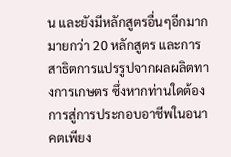น และยังมีหลักสูตรอื่นๆอีกมากมายกว่า 20 หลักสูตร และการสาธิตการแปรรูปจากผลผลิตทางการเกษตร ซึ่งหากท่านใดต้องการสู่การประกอบอาชีพในอนาคตเพียง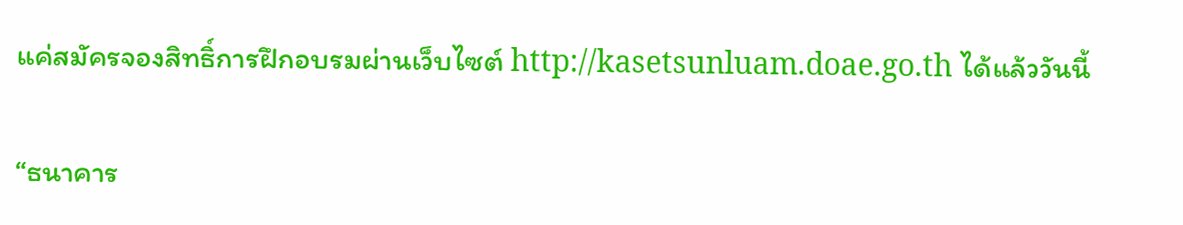แค่สมัครจองสิทธิ์การฝึกอบรมผ่านเว็บไซต์ http://kasetsunluam.doae.go.th ได้แล้ววันนี้

“ธนาคาร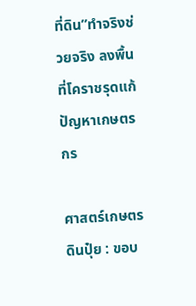ที่ดิน”ทำจริงช่วยจริง ลงพื้นที่โคราชรุดแก้ปัญหาเกษตรกร

ศาสตร์เกษตรดินปุ๋ย : ขอบ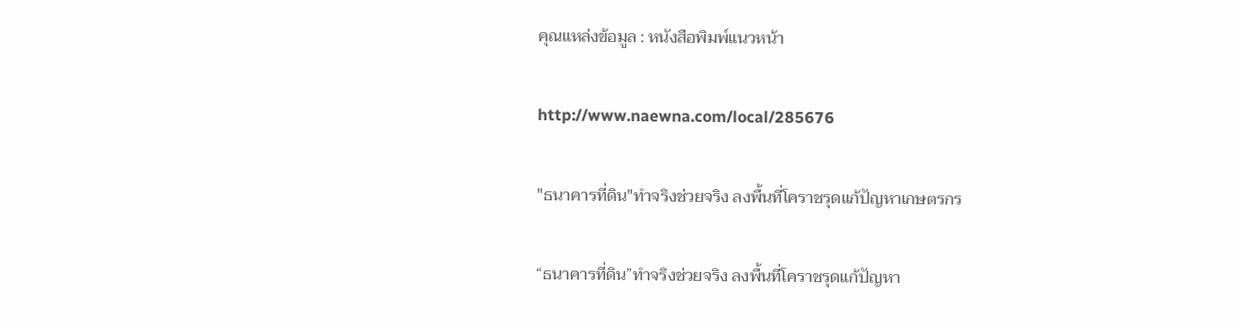คุณแหล่งข้อมูล : หนังสือพิมพ์แนวหน้า

http://www.naewna.com/local/285676

"ธนาคารที่ดิน"ทำจริงช่วยจริง ลงพื้นที่โคราชรุดแก้ปัญหาเกษตรกร

“ธนาคารที่ดิน”ทำจริงช่วยจริง ลงพื้นที่โคราชรุดแก้ปัญหา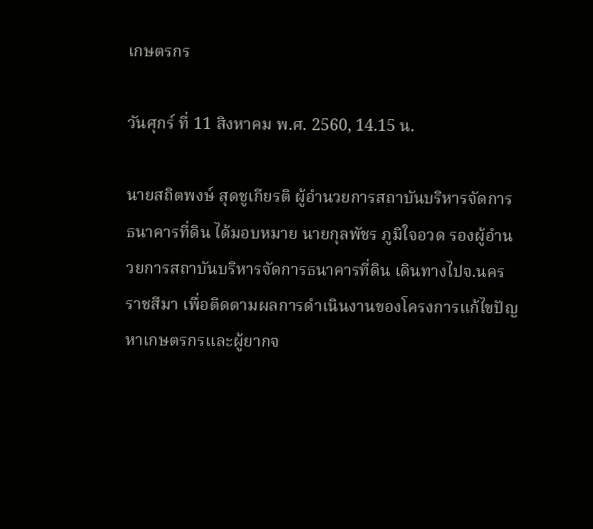เกษตรกร

วันศุกร์ ที่ 11 สิงหาคม พ.ศ. 2560, 14.15 น.

นายสถิตพงษ์ สุดชูเกียรติ ผู้อำนวยการสถาบันบริหารจัดการธนาคารที่ดิน ได้มอบหมาย นายกุลพัชร ภูมิใจอวด รองผู้อำนวยการสถาบันบริหารจัดการธนาคารที่ดิน เดินทางไปจ.นครราชสีมา เพื่อติดตามผลการดำเนินงานของโครงการแก้ไขปัญหาเกษตรกรและผู้ยากจ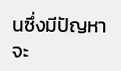นซึ่งมีปัญหาจะ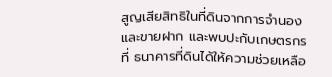สูญเสียสิทธิในที่ดินจากการจำนองและขายฝาก และพบปะกับเกษตรกรที่ ธนาคารที่ดินได้ให้ความช่วยเหลือ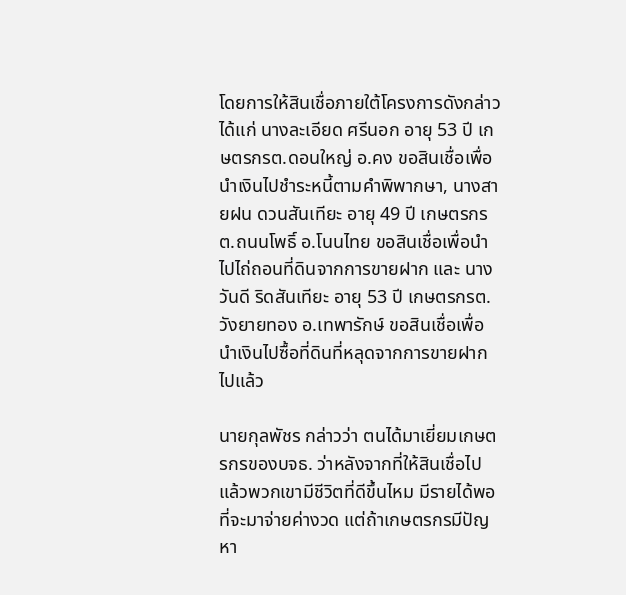โดยการให้สินเชื่อภายใต้โครงการดังกล่าว ได้แก่ นางละเอียด ศรีนอก อายุ 53 ปี เกษตรกรต.ดอนใหญ่ อ.คง ขอสินเชื่อเพื่อนำเงินไปชำระหนี้ตามคำพิพากษา, นางสายฝน ดวนสันเทียะ อายุ 49 ปี เกษตรกรต.ถนนโพธิ์ อ.โนนไทย ขอสินเชื่อเพื่อนำไปไถ่ถอนที่ดินจากการขายฝาก และ นางวันดี ริดสันเทียะ อายุ 53 ปี เกษตรกรต.วังยายทอง อ.เทพารักษ์ ขอสินเชื่อเพื่อนำเงินไปซื้อที่ดินที่หลุดจากการขายฝากไปแล้ว

นายกุลพัชร กล่าวว่า ตนได้มาเยี่ยมเกษตรกรของบจธ. ว่าหลังจากที่ให้สินเชื่อไปแล้วพวกเขามีชีวิตที่ดีขึ้นไหม มีรายได้พอที่จะมาจ่ายค่างวด แต่ถ้าเกษตรกรมีปัญหา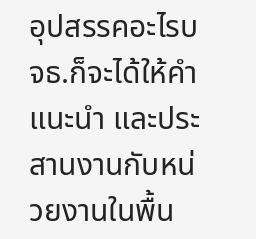อุปสรรคอะไรบจธ.ก็จะได้ให้คำแนะนำ และประสานงานกับหน่วยงานในพื้น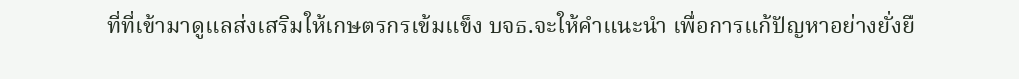ที่ที่เข้ามาดูแลส่งเสริมให้เกษตรกรเข้มแข็ง บจธ.จะให้คำแนะนำ เพื่อการแก้ปัญหาอย่างยั่งยื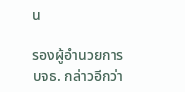น

รองผู้อำนวยการบจธ. กล่าวอีกว่า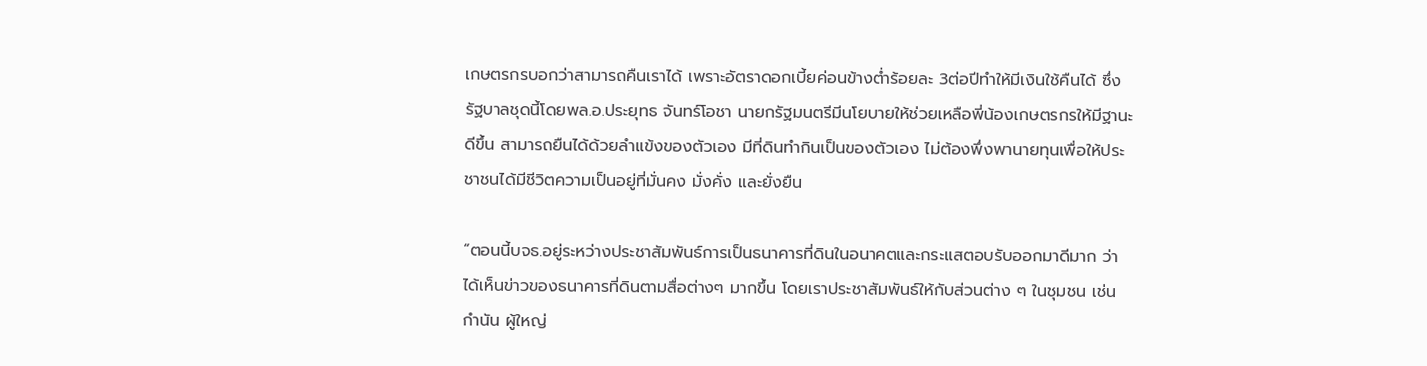เกษตรกรบอกว่าสามารถคืนเราได้ เพราะอัตราดอกเบี้ยค่อนข้างต่ำร้อยละ 3ต่อปีทำให้มีเงินใช้คืนได้ ซึ่งรัฐบาลชุดนี้โดยพล.อ.ประยุทธ จันทร์โอชา นายกรัฐมนตรีมีนโยบายให้ช่วยเหลือพี่น้องเกษตรกรให้มีฐานะดีขึ้น สามารถยืนได้ด้วยลำแข้งของตัวเอง มีที่ดินทำกินเป็นของตัวเอง ไม่ต้องพึ่งพานายทุนเพื่อให้ประชาชนได้มีชีวิตความเป็นอยู่ที่มั่นคง มั่งคั่ง และยั่งยืน

“ตอนนี้บจธ.อยู่ระหว่างประชาสัมพันธ์การเป็นธนาคารที่ดินในอนาคตและกระแสตอบรับออกมาดีมาก ว่าได้เห็นข่าวของธนาคารที่ดินตามสื่อต่างๆ มากขึ้น โดยเราประชาสัมพันธ์ให้กับส่วนต่าง ๆ ในชุมชน เช่น กำนัน ผู้ใหญ่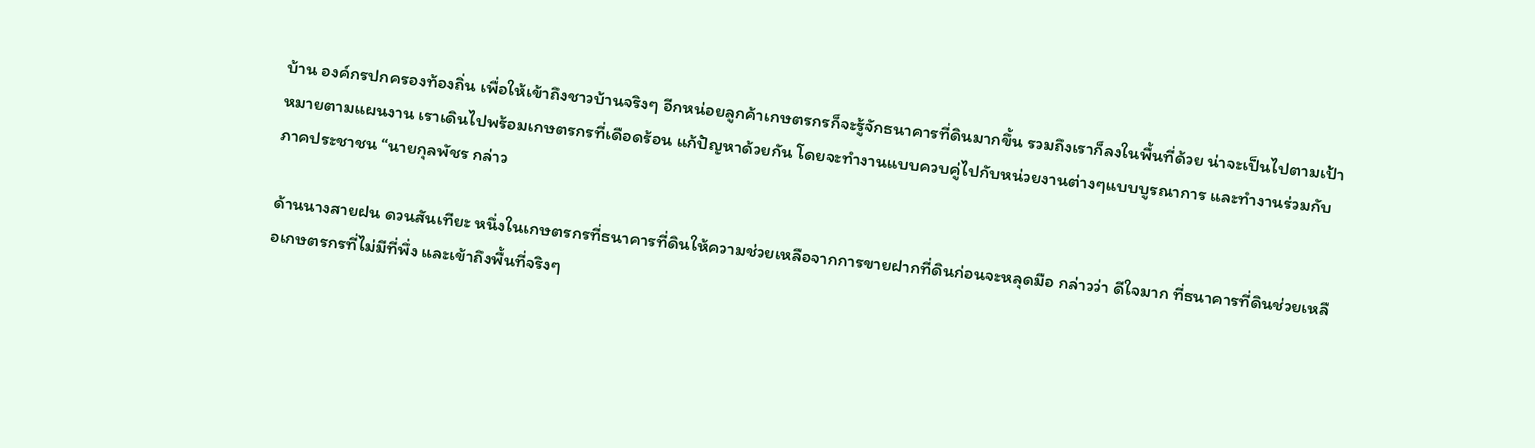บ้าน องค์กรปกครองท้องถิ่น เพื่อให้เข้าถึงชาวบ้านจริงๆ อีกหน่อยลูกค้าเกษตรกรก็จะรู้จักธนาคารที่ดินมากขึ้น รวมถึงเราก็ลงในพื้นที่ด้วย น่าจะเป็นไปตามเป้าหมายตามแผนงาน เราเดินไปพร้อมเกษตรกรที่เดือดร้อน แก้ปัญหาด้วยกัน โดยจะทำงานแบบควบคู่ไปกับหน่วยงานต่างๆแบบบูรณาการ และทำงานร่วมกับภาคประชาชน “นายกุลพัชร กล่าว

ด้านนางสายฝน ดวนสันเทียะ หนึ่งในเกษตรกรที่ธนาคารที่ดินให้ความช่วยเหลือจากการขายฝากที่ดินก่อนจะหลุดมือ กล่าวว่า ดีใจมาก ที่ธนาคารที่ดินช่วยเหลือเกษตรกรที่ไม่มีที่พึ่ง และเข้าถึงพื้นที่จริงๆ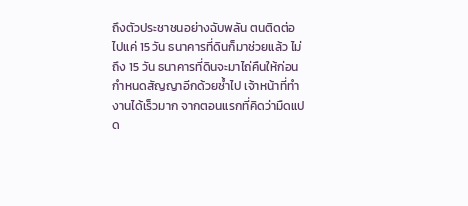ถึงตัวประชาชนอย่างฉับพลัน ตนติดต่อไปแค่ 15 วัน ธนาคารที่ดินก็มาช่วยแล้ว ไม่ถึง 15 วัน ธนาคารที่ดินจะมาไถ่คืนให้ก่อนกำหนดสัญญาอีกด้วยซ้ำไป เจ้าหน้าที่ทำงานได้เร็วมาก จากตอนแรกที่คิดว่ามืดแปด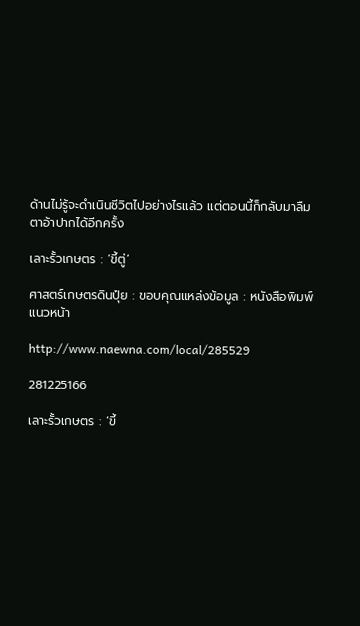ด้านไม่รู้จะดำเนินชีวิตไปอย่างไรแล้ว แต่ตอนนี้ก็กลับมาลืมตาอ้าปากได้อีกครั้ง

เลาะรั้วเกษตร : ‘ขี้ตู่’

ศาสตร์เกษตรดินปุ๋ย : ขอบคุณแหล่งข้อมูล : หนังสือพิมพ์แนวหน้า

http://www.naewna.com/local/285529

281225166

เลาะรั้วเกษตร : ‘ขี้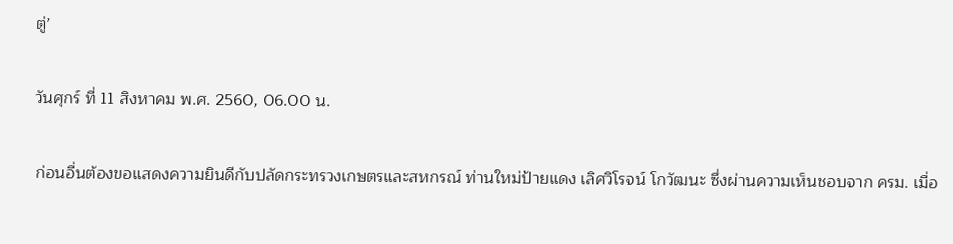ตู่’

วันศุกร์ ที่ 11 สิงหาคม พ.ศ. 2560, 06.00 น.

ก่อนอื่นต้องขอแสดงความยินดีกับปลัดกระทรวงเกษตรและสหกรณ์ ท่านใหม่ป้ายแดง เลิศวิโรจน์ โกวัฒนะ ซึ่งผ่านความเห็นชอบจาก ครม. เมื่อ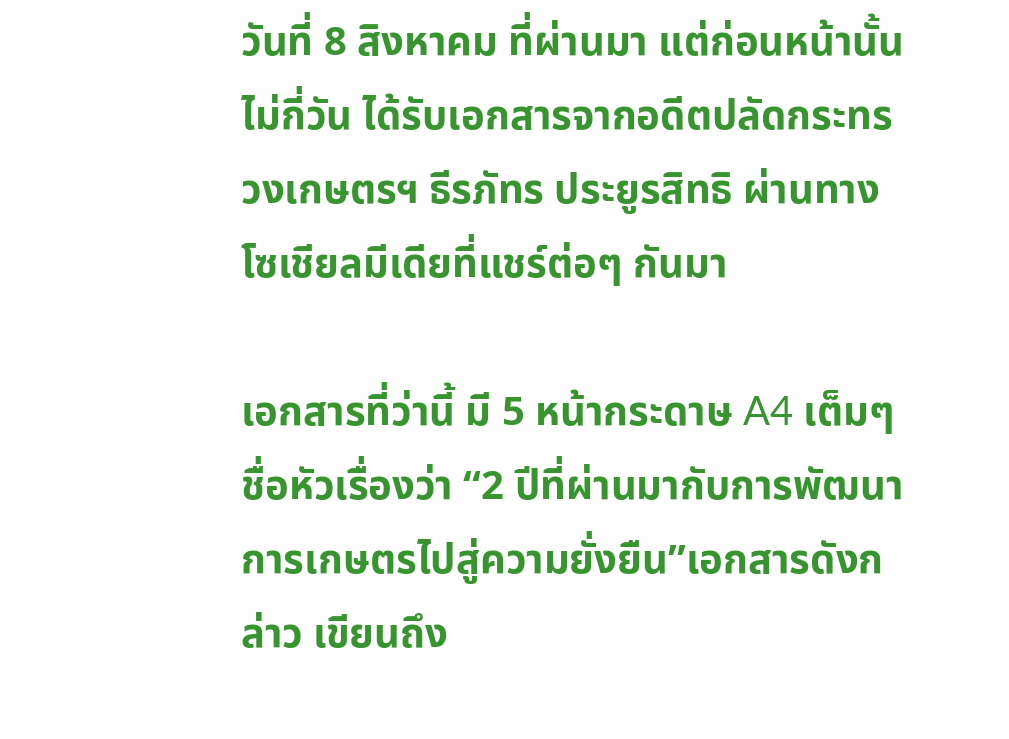วันที่ 8 สิงหาคม ที่ผ่านมา แต่ก่อนหน้านั้นไม่กี่วัน ได้รับเอกสารจากอดีตปลัดกระทรวงเกษตรฯ ธีรภัทร ประยูรสิทธิ ผ่านทางโซเชียลมีเดียที่แชร์ต่อๆ กันมา

เอกสารที่ว่านี้ มี 5 หน้ากระดาษ A4 เต็มๆ ชื่อหัวเรื่องว่า “2 ปีที่ผ่านมากับการพัฒนาการเกษตรไปสู่ความยั่งยืน”เอกสารดังกล่าว เขียนถึง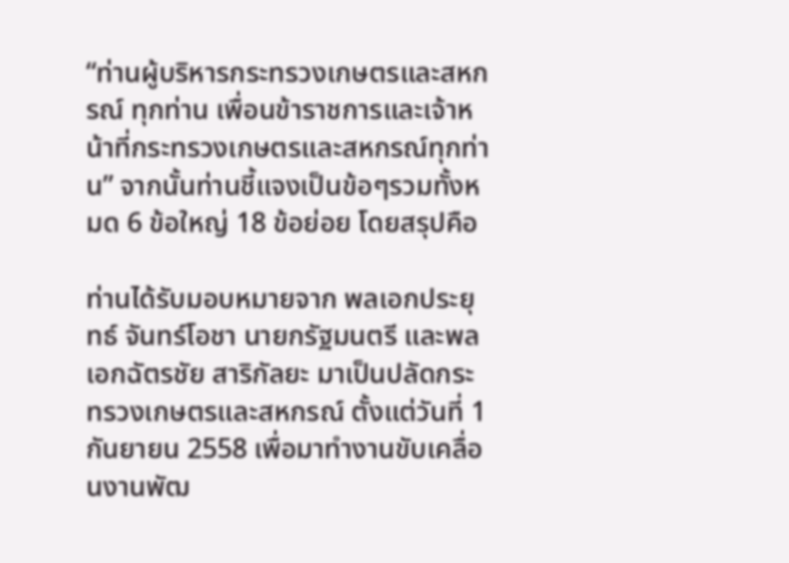“ท่านผู้บริหารกระทรวงเกษตรและสหกรณ์ ทุกท่าน เพื่อนข้าราชการและเจ้าหน้าที่กระทรวงเกษตรและสหกรณ์ทุกท่าน” จากนั้นท่านชี้แจงเป็นข้อๆรวมทั้งหมด 6 ข้อใหญ่ 18 ข้อย่อย โดยสรุปคือ

ท่านได้รับมอบหมายจาก พลเอกประยุทธ์ จันทร์โอชา นายกรัฐมนตรี และพลเอกฉัตรชัย สาริกัลยะ มาเป็นปลัดกระทรวงเกษตรและสหกรณ์ ตั้งแต่วันที่ 1 กันยายน 2558 เพื่อมาทำงานขับเคลื่อนงานพัฒ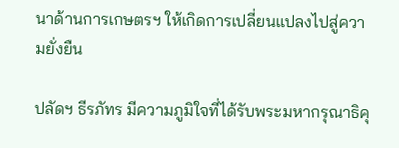นาด้านการเกษตรฯ ให้เกิดการเปลี่ยนแปลงไปสู่ความยั่งยืน

ปลัดฯ ธีรภัทร มีความภูมิใจที่ได้รับพระมหากรุณาธิคุ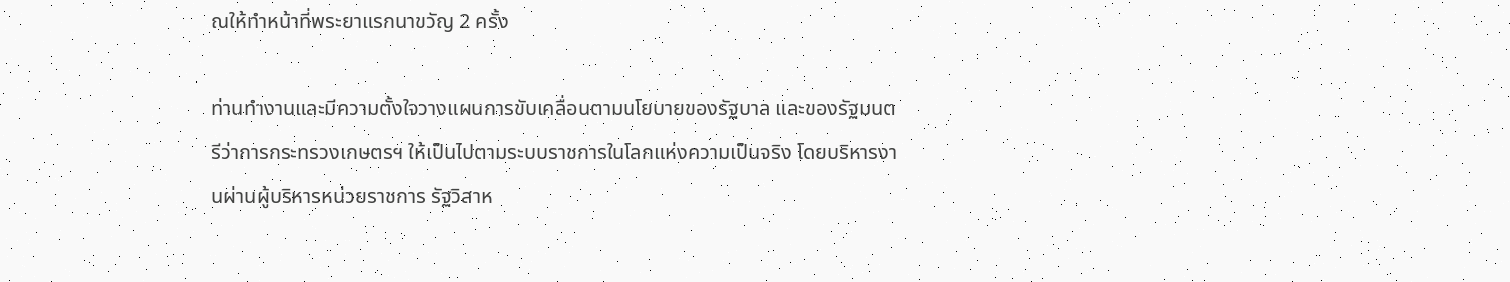ณให้ทำหน้าที่พระยาแรกนาขวัญ 2 ครั้ง

ท่านทำงานและมีความตั้งใจวางแผนการขับเคลื่อนตามนโยบายของรัฐบาล และของรัฐมนตรีว่าการกระทรวงเกษตรฯ ให้เป็นไปตามระบบราชการในโลกแห่งความเป็นจริง โดยบริหารงานผ่านผู้บริหารหน่วยราชการ รัฐวิสาห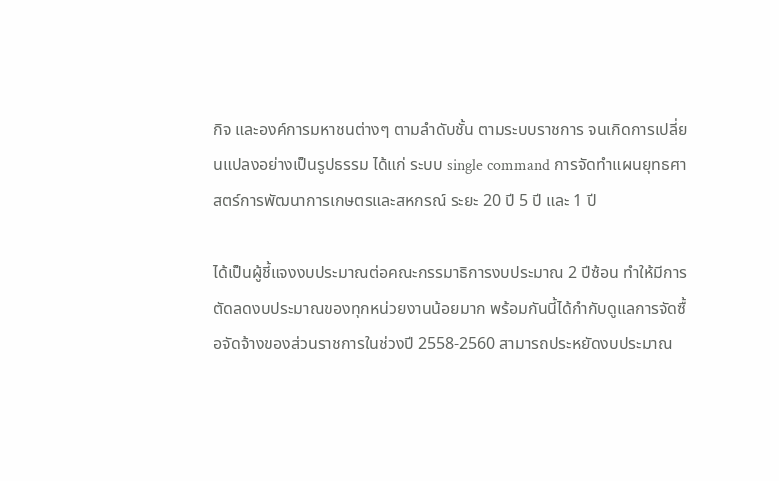กิจ และองค์การมหาชนต่างๆ ตามลำดับชั้น ตามระบบราชการ จนเกิดการเปลี่ยนแปลงอย่างเป็นรูปธรรม ได้แก่ ระบบ single command การจัดทำแผนยุทธศาสตร์การพัฒนาการเกษตรและสหกรณ์ ระยะ 20 ปี 5 ปี และ 1 ปี

ได้เป็นผู้ชี้แจงงบประมาณต่อคณะกรรมาธิการงบประมาณ 2 ปีซ้อน ทำให้มีการตัดลดงบประมาณของทุกหน่วยงานน้อยมาก พร้อมกันนี้ได้กำกับดูแลการจัดซื้อจัดจ้างของส่วนราชการในช่วงปี 2558-2560 สามารถประหยัดงบประมาณ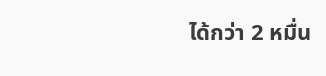ได้กว่า 2 หมื่น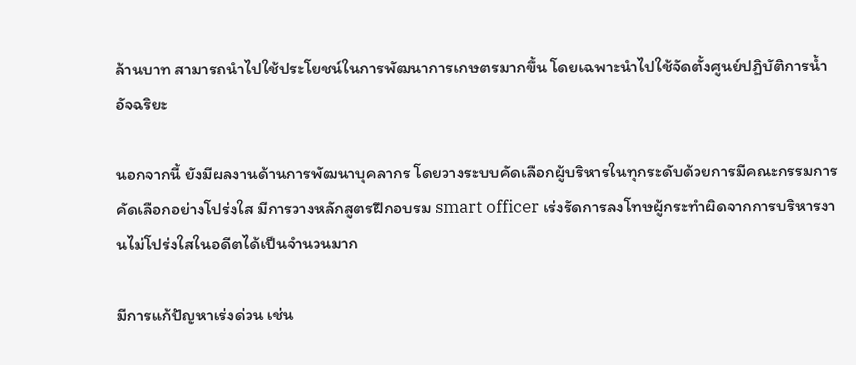ล้านบาท สามารถนำไปใช้ประโยชน์ในการพัฒนาการเกษตรมากขึ้น โดยเฉพาะนำไปใช้จัดตั้งศูนย์ปฏิบัติการน้ำอัจฉริยะ

นอกจากนี้ ยังมีผลงานด้านการพัฒนาบุคลากร โดยวางระบบคัดเลือกผู้บริหารในทุกระดับด้วยการมีคณะกรรมการคัดเลือกอย่างโปร่งใส มีการวางหลักสูตรฝึกอบรม smart officer เร่งรัดการลงโทษผู้กระทำผิดจากการบริหารงานไม่โปร่งใสในอดีตได้เป็นจำนวนมาก

มีการแก้ปัญหาเร่งด่วน เช่น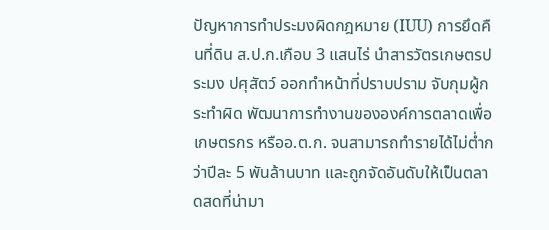ปัญหาการทำประมงผิดกฎหมาย (IUU) การยึดคืนที่ดิน ส.ป.ก.เกือบ 3 แสนไร่ นำสารวัตรเกษตรประมง ปศุสัตว์ ออกทำหน้าที่ปราบปราม จับกุมผู้กระทำผิด พัฒนาการทำงานขององค์การตลาดเพื่อเกษตรกร หรืออ.ต.ก. จนสามารถทำรายได้ไม่ต่ำกว่าปีละ 5 พันล้านบาท และถูกจัดอันดับให้เป็นตลาดสดที่น่ามา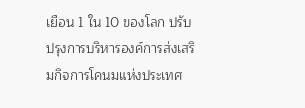เยือน 1 ใน 10 ของโลก ปรับปรุงการบริหารองค์การส่งเสริมกิจการโคนมแห่งประเทศ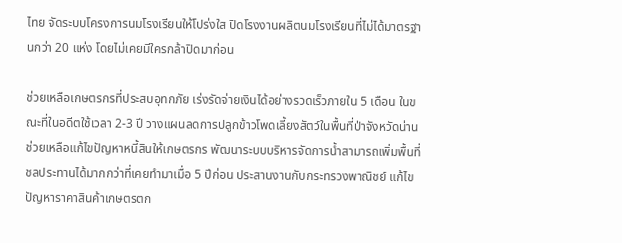ไทย จัดระบบโครงการนมโรงเรียนให้โปร่งใส ปิดโรงงานผลิตนมโรงเรียนที่ไม่ได้มาตรฐานกว่า 20 แห่ง โดยไม่เคยมีใครกล้าปิดมาก่อน

ช่วยเหลือเกษตรกรที่ประสบอุทกภัย เร่งรัดจ่ายเงินได้อย่างรวดเร็วภายใน 5 เดือน ในขณะที่ในอดีตใช้เวลา 2-3 ปี วางแผนลดการปลูกข้าวโพดเลี้ยงสัตว์ในพื้นที่ป่าจังหวัดน่าน ช่วยเหลือแก้ไขปัญหาหนี้สินให้เกษตรกร พัฒนาระบบบริหารจัดการน้ำสามารถเพิ่มพื้นที่ชลประทานได้มากกว่าที่เคยทำมาเมื่อ 5 ปีก่อน ประสานงานกับกระทรวงพาณิชย์ แก้ไขปัญหาราคาสินค้าเกษตรตก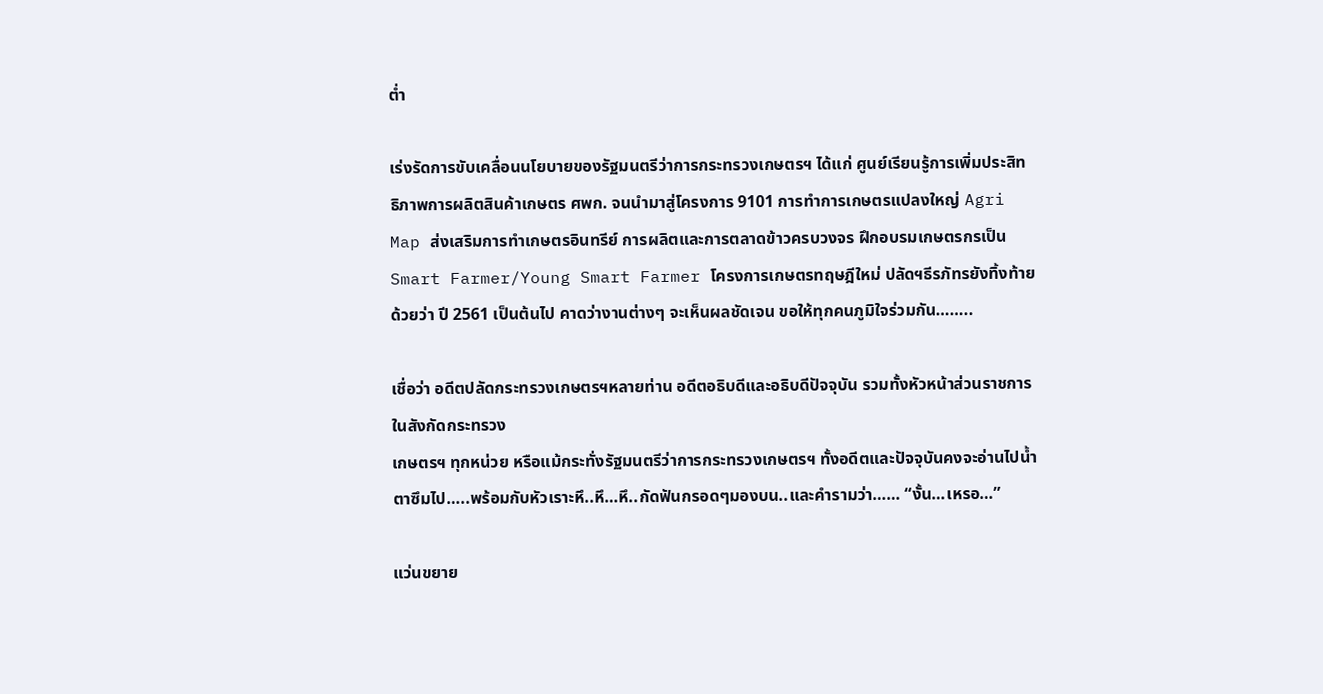ต่ำ

เร่งรัดการขับเคลื่อนนโยบายของรัฐมนตรีว่าการกระทรวงเกษตรฯ ได้แก่ ศูนย์เรียนรู้การเพิ่มประสิทธิภาพการผลิตสินค้าเกษตร ศพก. จนนำมาสู่โครงการ 9101 การทำการเกษตรแปลงใหญ่ Agri Map ส่งเสริมการทำเกษตรอินทรีย์ การผลิตและการตลาดข้าวครบวงจร ฝึกอบรมเกษตรกรเป็น Smart Farmer/Young Smart Farmer โครงการเกษตรทฤษฎีใหม่ ปลัดฯธีรภัทรยังทิ้งท้ายด้วยว่า ปี 2561 เป็นต้นไป คาดว่างานต่างๆ จะเห็นผลชัดเจน ขอให้ทุกคนภูมิใจร่วมกัน……..

เชื่อว่า อดีตปลัดกระทรวงเกษตรฯหลายท่าน อดีตอธิบดีและอธิบดีปัจจุบัน รวมทั้งหัวหน้าส่วนราชการในสังกัดกระทรวง
เกษตรฯ ทุกหน่วย หรือแม้กระทั่งรัฐมนตรีว่าการกระทรวงเกษตรฯ ทั้งอดีตและปัจจุบันคงจะอ่านไปน้ำตาซึมไป…..พร้อมกับหัวเราะหึ..หึ…หึ..กัดฟันกรอดๆมองบน..และคำรามว่า…… “งั้น…เหรอ…”

แว่นขยาย